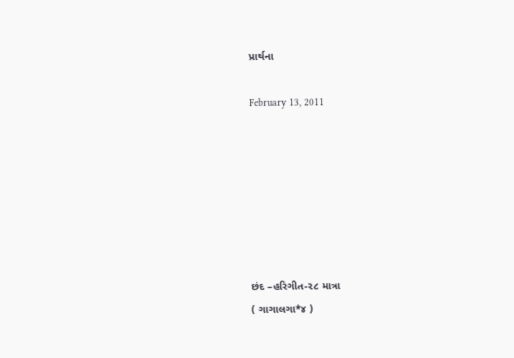પ્રાર્થના

February 13, 2011







છંદ –હરિગીત-૨૮ માત્રા
( ગાગાલગા*૪ )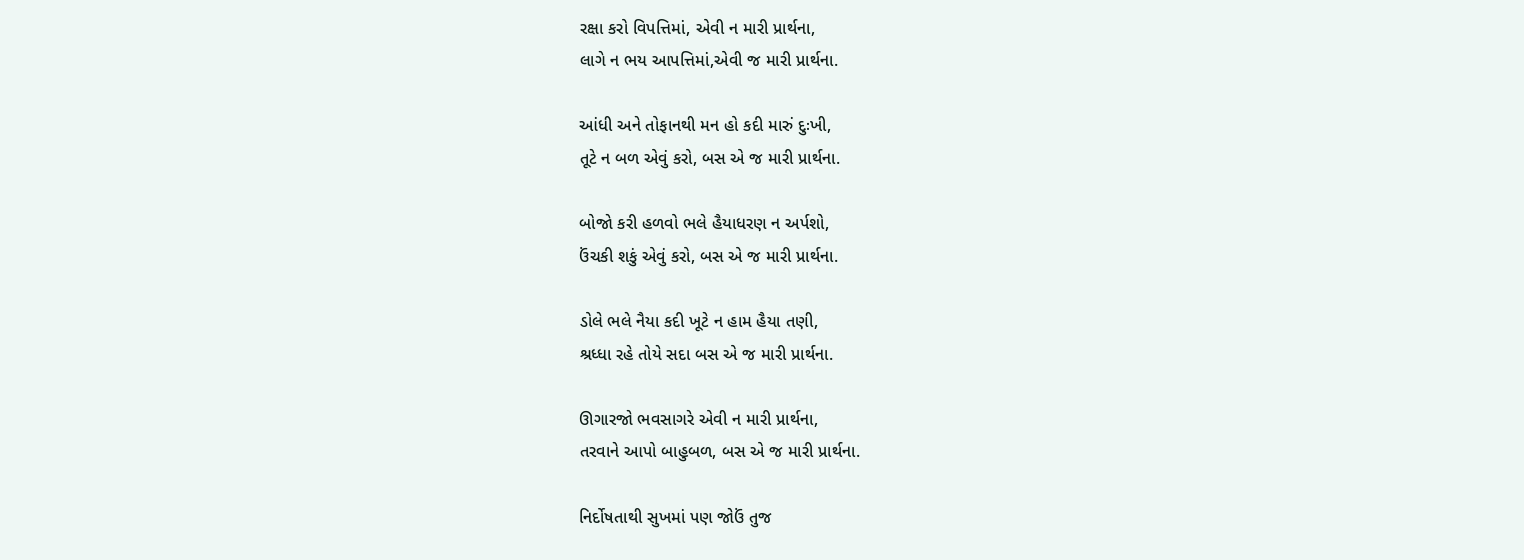રક્ષા કરો વિપત્તિમાં, એવી ન મારી પ્રાર્થના,
લાગે ન ભય આપત્તિમાં,એવી જ મારી પ્રાર્થના.

આંધી અને તોફાનથી મન હો કદી મારું દુઃખી,
તૂટે ન બળ એવું કરો, બસ એ જ મારી પ્રાર્થના.

બોજો કરી હળવો ભલે હૈયાધરણ ન અર્પશો,
ઉંચકી શકું એવું કરો, બસ એ જ મારી પ્રાર્થના.

ડોલે ભલે નૈયા કદી ખૂટે ન હામ હૈયા તણી,
શ્રધ્ધા રહે તોયે સદા બસ એ જ મારી પ્રાર્થના.

ઊગારજો ભવસાગરે એવી ન મારી પ્રાર્થના,
તરવાને આપો બાહુબળ, બસ એ જ મારી પ્રાર્થના.

નિર્દોષતાથી સુખમાં પણ જોઉં તુજ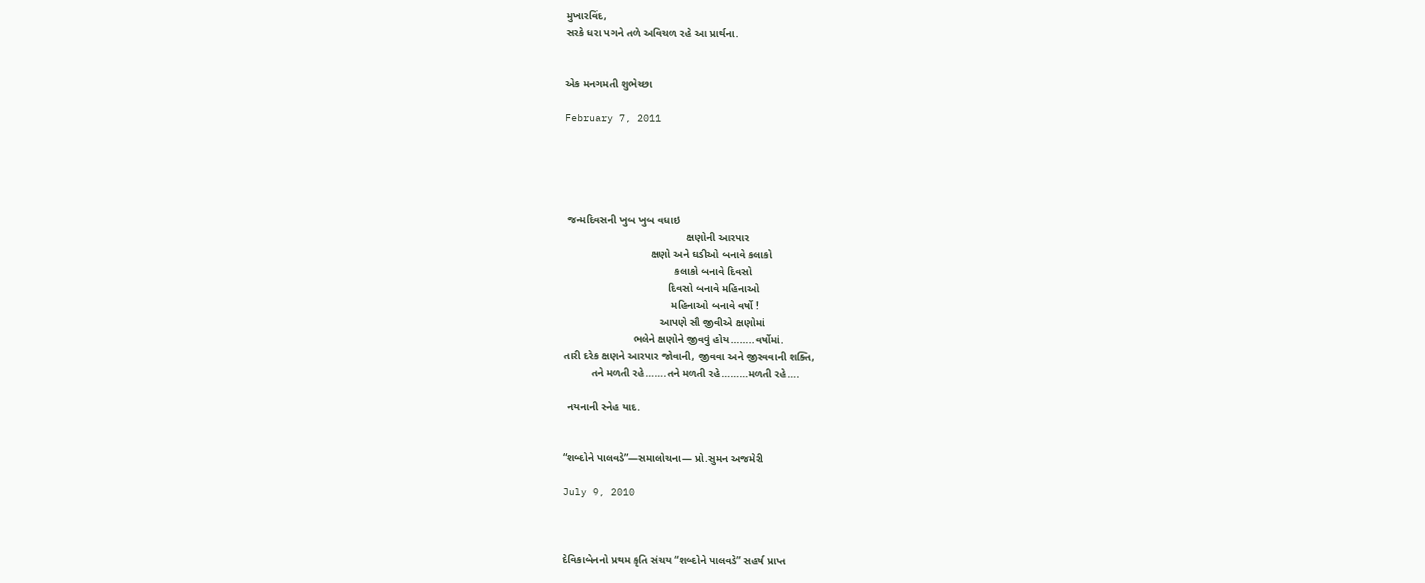મુખારવિંદ,
સરકે ધરા પગને તળે અવિચળ રહે આ પ્રાર્થના.


એક મનગમતી શુભેચ્છા

February 7, 2011





 જન્મદિવસની ખુબ ખુબ વધાઇ
                                         ક્ષણોની આરપાર
                             ક્ષણો અને ઘડીઓ બનાવે કલાકો
                                     કલાકો બનાવે દિવસો
                                   દિવસો બનાવે મહિનાઓ
                                    મહિનાઓ બનાવે વર્ષો !
                                આપણે સૌ જીવીએ ક્ષણોમાં
                       ભલેને ક્ષણોને જીવવું હોય……..વર્ષોમાં.
તારી દરેક ક્ષણને આરપાર જોવાની, જીવવા અને જીરવવાની શક્તિ,
         તને મળતી રહે…….તને મળતી રહે………મળતી રહે….

 નયનાની સ્નેહ યાદ.


“શબ્દોને પાલવડે”—સમાલોચના— પ્રો.સુમન અજમેરી

July 9, 2010



દેવિકાબેનનો પ્રથમ કૃતિ સંચય “શબ્દોને પાલવડે” સહર્ષ પ્રાપ્ત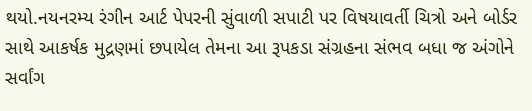થયો.નયનરમ્ય રંગીન આર્ટ પેપરની સુંવાળી સપાટી પર વિષયાવર્તી ચિત્રો અને બોર્ડર સાથે આકર્ષક મુદ્રણમાં છપાયેલ તેમના આ રૂપકડા સંગ્રહના સંભવ બધા જ અંગોને સર્વાંગ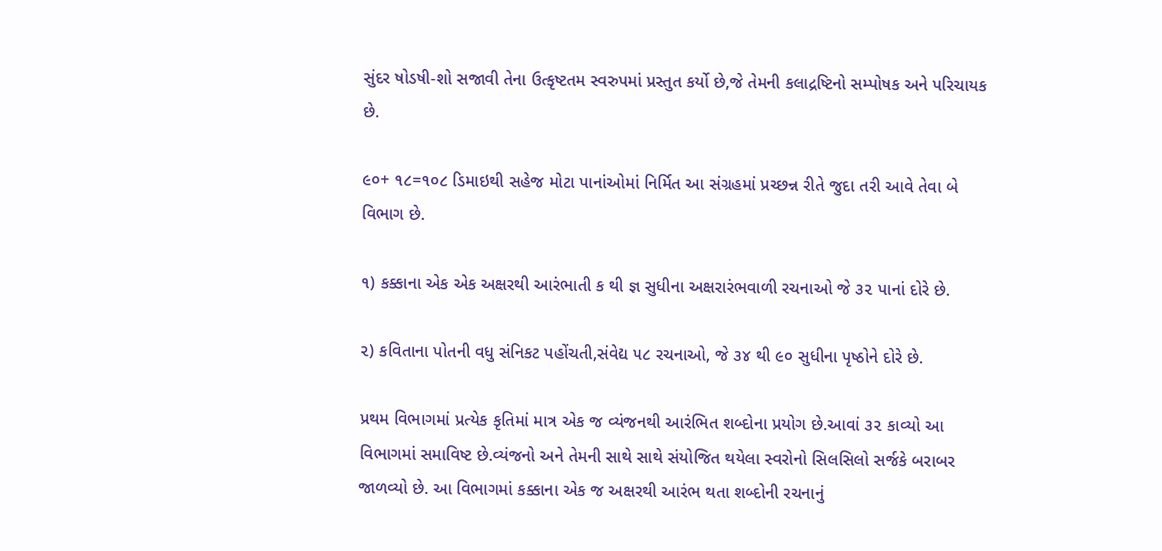સુંદર ષોડષી-શો સજાવી તેના ઉત્કૃષ્ટતમ સ્વરુપમાં પ્રસ્તુત કર્યો છે,જે તેમની કલાદ્રષ્ટિનો સમ્પોષક અને પરિચાયક છે.

૯૦+ ૧૮=૧૦૮ ડિમાઇથી સહેજ મોટા પાનાંઓમાં નિર્મિત આ સંગ્રહમાં પ્રચ્છન્ન રીતે જુદા તરી આવે તેવા બે વિભાગ છે.

૧) કક્કાના એક એક અક્ષરથી આરંભાતી ક થી જ્ઞ સુધીના અક્ષરારંભવાળી રચનાઓ જે ૩૨ પાનાં દોરે છે.

૨) કવિતાના પોતની વધુ સંનિકટ પહોંચતી,સંવેદ્ય ૫૮ રચનાઓ, જે ૩૪ થી ૯૦ સુધીના પૃષ્ઠોને દોરે છે.

પ્રથમ વિભાગમાં પ્રત્યેક કૃતિમાં માત્ર એક જ વ્યંજનથી આરંભિત શબ્દોના પ્રયોગ છે.આવાં ૩૨ કાવ્યો આ વિભાગમાં સમાવિષ્ટ છે.વ્યંજનો અને તેમની સાથે સાથે સંયોજિત થયેલા સ્વરોનો સિલસિલો સર્જકે બરાબર જાળવ્યો છે. આ વિભાગમાં કક્કાના એક જ અક્ષરથી આરંભ થતા શબ્દોની રચનાનું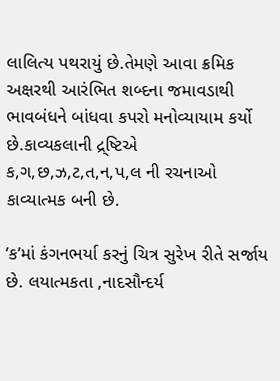લાલિત્ય પથરાયું છે.તેમણે આવા ક્રમિક અક્ષરથી આરંભિત શબ્દના જમાવડાથી ભાવબંધને બાંધવા કપરો મનોવ્યાયામ કર્યો છે.કાવ્યકલાની દ્ર્ષ્ટિએ ક,ગ,છ,ઝ,ટ,ત,ન,પ,લ ની રચનાઓ કાવ્યાત્મક બની છે.

’ક’માં કંગનભર્યા કરનું ચિત્ર સુરેખ રીતે સર્જાય છે. લયાત્મકતા ,નાદસૌન્દર્ય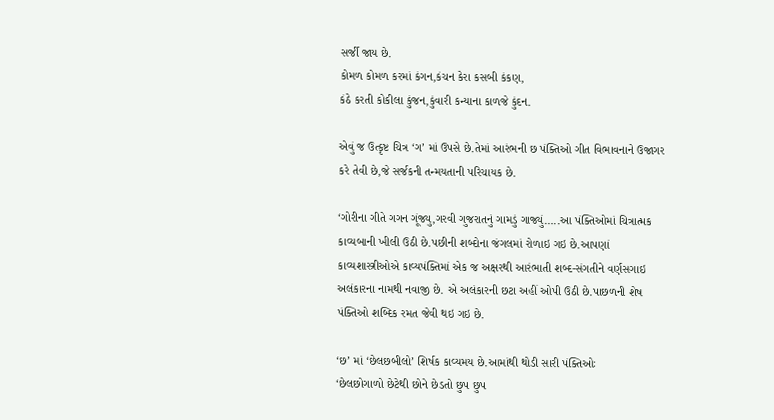સર્જી જાય છે.
કોમળ કોમળ કરમાં કંગન,કંચન કેરા કસબી કંકણ,
કંઠે કરતી કોકીલા કુંજન,કુંવારી કન્યાના કાળજે કુંદન.

એવું જ ઉત્કૃષ્ટ ચિત્ર ‘ગ’ માં ઉપસે છે.તેમાં આરંભની છ પંક્તિઓ ગીત વિભાવનાને ઉજાગર કરે તેવી છે,જે સર્જકની તન્મયતાની પરિચાયક છે.

‘ગોરીના ગીતે ગગન ગૂંજ્યુ,ગરવી ગુજરાતનું ગામડું ગાજ્યું…..આ પંક્તિઓમાં ચિત્રાત્મક કાવ્યબાની ખીલી ઉઠી છે.પછીની શબ્દોના જંગલમાં રોળાઇ ગઇ છે.આપણાં કાવ્યશાસ્ત્રીઓએ કાવ્યપંક્તિમાં એક જ અક્ષરથી આરંભાતી શબ્દ-સંગતીને વર્ણસગાઇ અલંકારના નામથી નવાજી છે. એ અલંકારની છટા અહીં ઓપી ઉઠી છે.પાછળની શેષ પંક્તિઓ શબ્દિક રમત જેવી થઇ ગઇ છે.

‘છ’ માં ‘છેલછબીલો’ શિર્ષક કાવ્યમય છે.આમાંથી થોડી સારી પંક્તિઓઃ
‘છેલછોગાળો છેટેથી છોને છેડતો છુપ છુપ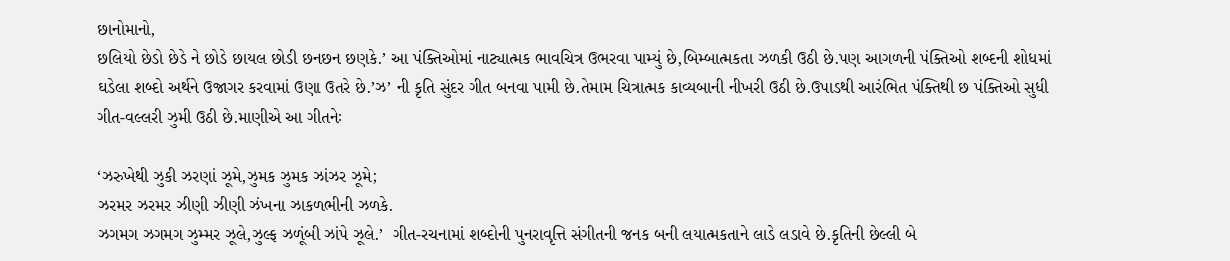છાનોમાનો,
છલિયો છેડો છેડે ને છોડે છાયલ છોડી છનછન છણકે.’ આ પંક્તિઓમાં નાટ્યાત્મક ભાવચિત્ર ઉભરવા પામ્યું છે,બિમ્બાત્મકતા ઝળકી ઉઠી છે.પણ આગળની પંક્તિઓ શબ્દની શોધમાં ઘડેલા શબ્દો અર્થને ઉજાગર કરવામાં ઉણા ઉતરે છે.’ઝ’ ની કૃતિ સુંદર ગીત બનવા પામી છે.તેમામ ચિત્રાત્મક કાવ્યબાની નીખરી ઉઠી છે.ઉપાડથી આરંભિત પંક્તિથી છ પંક્તિઓ સુધી ગીત-વલ્લરી ઝુમી ઉઠી છે.માણીએ આ ગીતનેઃ

‘ઝરુખેથી ઝુકી ઝરણાં ઝૂમે,ઝુમક ઝુમક ઝાંઝર ઝૂમે;
ઝરમર ઝરમર ઝીણી ઝીણી ઝંખના ઝાકળભીની ઝળકે.
ઝગમગ ઝગમગ ઝુમ્મર ઝૂલે,ઝુલ્ફ ઝળૂંબી ઝાંપે ઝૂલે.’  ગીત-રચનામાં શબ્દોની પુનરાવૃત્તિ સંગીતની જનક બની લયાત્મકતાને લાડે લડાવે છે.કૃતિની છેલ્લી બે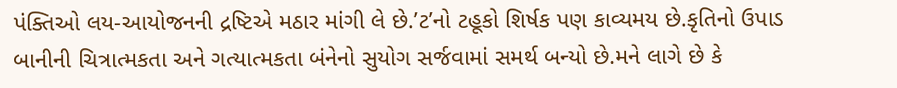પંક્તિઓ લય-આયોજનની દ્રષ્ટિએ મઠાર માંગી લે છે.’ટ’નો ટહૂકો શિર્ષક પણ કાવ્યમય છે.કૃતિનો ઉપાડ બાનીની ચિત્રાત્મકતા અને ગત્યાત્મકતા બંનેનો સુયોગ સર્જવામાં સમર્થ બન્યો છે.મને લાગે છે કે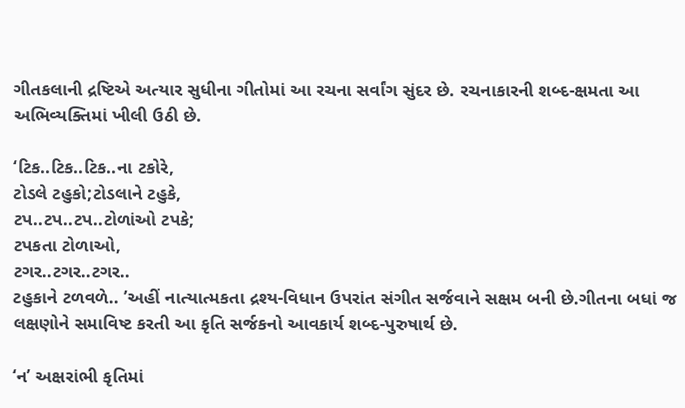ગીતકલાની દ્રષ્ટિએ અત્યાર સુધીના ગીતોમાં આ રચના સર્વાંગ સુંદર છે. રચનાકારની શબ્દ-ક્ષમતા આ અભિવ્યક્તિમાં ખીલી ઉઠી છે.

‘ટિક..ટિક..ટિક..ના ટકોરે,
ટોડલે ટહુકો;ટોડલાને ટહુકે,
ટપ..ટપ..ટપ..ટોળાંઓ ટપકે;
ટપકતા ટોળાઓ,
ટગર..ટગર..ટગર..
ટહુકાને ટળવળે.. ’અહીં નાત્યાત્મકતા દ્રશ્ય-વિધાન ઉપરાંત સંગીત સર્જવાને સક્ષમ બની છે.ગીતના બધાં જ લક્ષણોને સમાવિષ્ટ કરતી આ કૃતિ સર્જકનો આવકાર્ય શબ્દ-પુરુષાર્થ છે.

‘ન’ અક્ષરાંભી કૃતિમાં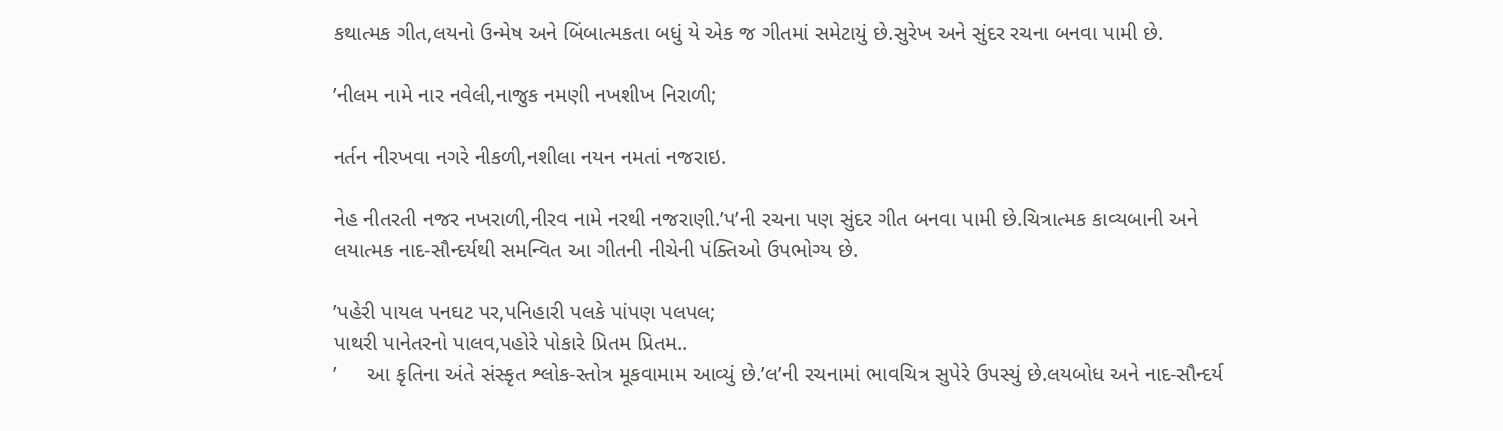કથાત્મક ગીત,લયનો ઉન્મેષ અને બિંબાત્મકતા બધું યે એક જ ગીતમાં સમેટાયું છે.સુરેખ અને સુંદર રચના બનવા પામી છે.

’નીલમ નામે નાર નવેલી,નાજુક નમણી નખશીખ નિરાળી;

નર્તન નીરખવા નગરે નીકળી,નશીલા નયન નમતાં નજરાઇ.

નેહ નીતરતી નજર નખરાળી,નીરવ નામે નરથી નજરાણી.’પ’ની રચના પણ સુંદર ગીત બનવા પામી છે.ચિત્રાત્મક કાવ્યબાની અને લયાત્મક નાદ-સૌન્દર્યથી સમન્વિત આ ગીતની નીચેની પંક્તિઓ ઉપભોગ્ય છે.

’પહેરી પાયલ પનઘટ પર,પનિહારી પલકે પાંપણ પલપલ;
પાથરી પાનેતરનો પાલવ,પહોરે પોકારે પ્રિતમ પ્રિતમ..
’     આ કૃતિના અંતે સંસ્કૃત શ્લોક-સ્તોત્ર મૂકવામામ આવ્યું છે.’લ’ની રચનામાં ભાવચિત્ર સુપેરે ઉપસ્યું છે.લયબોધ અને નાદ-સૌન્દર્ય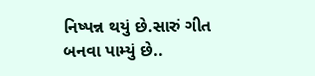નિષ્પન્ન થયું છે.સારું ગીત બનવા પામ્યું છે..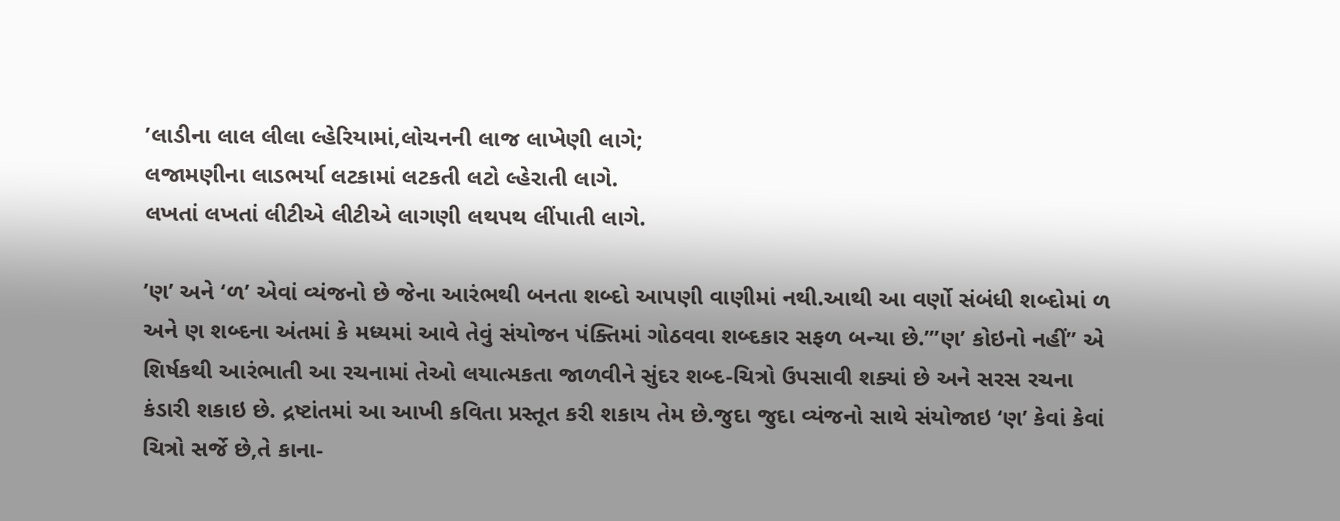’લાડીના લાલ લીલા લ્હેરિયામાં,લોચનની લાજ લાખેણી લાગે;
લજામણીના લાડભર્યા લટકામાં લટકતી લટો લ્હેરાતી લાગે.
લખતાં લખતાં લીટીએ લીટીએ લાગણી લથપથ લીંપાતી લાગે.

’ણ’ અને ‘ળ’ એવાં વ્યંજનો છે જેના આરંભથી બનતા શબ્દો આપણી વાણીમાં નથી.આથી આ વર્ણો સંબંધી શબ્દોમાં ળ અને ણ શબ્દના અંતમાં કે મધ્યમાં આવે તેવું સંયોજન પંક્તિમાં ગોઠવવા શબ્દકાર સફળ બન્યા છે.”’ણ’ કોઇનો નહીં” એ શિર્ષકથી આરંભાતી આ રચનામાં તેઓ લયાત્મકતા જાળવીને સુંદર શબ્દ-ચિત્રો ઉપસાવી શક્યાં છે અને સરસ રચના કંડારી શકાઇ છે. દ્રષ્ટાંતમાં આ આખી કવિતા પ્રસ્તૂત કરી શકાય તેમ છે.જુદા જુદા વ્યંજનો સાથે સંયોજાઇ ‘ણ’ કેવાં કેવાં ચિત્રો સર્જે છે,તે કાના-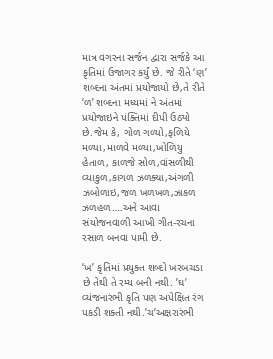માત્ર વગરના સર્જન દ્વારા સર્જકે આ કૃતિમાં ઉજાગર કર્યું છે. જે રીતે ‘ણ’ શબ્દના અંતમાં પ્રયોજાયો છે,તે રીતે ‘ળ’ શબ્દના મધ્યમાં ને અંતમાં પ્રયોજાઇને પંક્તિમાં દીપી ઉઠ્યો છે.જેમ કે, ગોળ ગળ્યો,ફળિયે મળ્યા,માળવે મળ્યા,ખોળિયુ હેતાળ, કાળજે સોળ,વાંસળીથી વ્યાકુળ,કાગળ ઝળક્યા,અંગળી ઝબોળાઇ,જળ ખળખળ,ઝાકળ ઝળહળ….અને આવા સંયોજનવાળી આખી ગીત-રચના રસાળ બનવા પામી છે.

‘ખ’ કૃતિમાં પ્રયુક્ત શબ્દો ખરબચડા છે તેથી તે રમ્ય બની નથી. ’ઘ’ વ્યંજનારંભી કૃતિ પણ અપેક્ષિત રંગ પકડી શક્તી નથી.’ચ’અક્ષરારંભી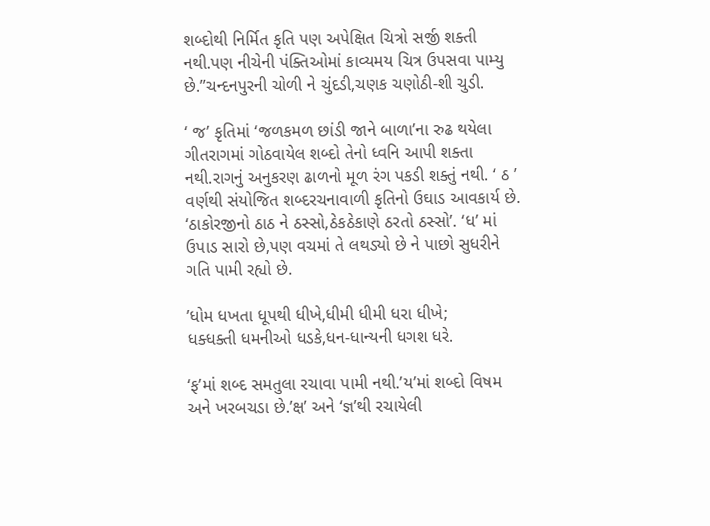શબ્દોથી નિર્મિત કૃતિ પણ અપેક્ષિત ચિત્રો સર્જી શક્તી નથી.પણ નીચેની પંક્તિઓમાં કાવ્યમય ચિત્ર ઉપસવા પામ્યુ છે.’’ચન્દનપુરની ચોળી ને ચુંદડી,ચણક ચણોઠી-શી ચુડી.

‘ જ’ કૃતિમાં ‘જળકમળ છાંડી જાને બાળા’ના રુઢ થયેલા ગીતરાગમાં ગોઠવાયેલ શબ્દો તેનો ધ્વનિ આપી શક્તા નથી.રાગનું અનુકરણ ઢાળનો મૂળ રંગ પકડી શક્તું નથી. ‘ ઠ ’ વર્ણથી સંયોજિત શબ્દરચનાવાળી કૃતિનો ઉઘાડ આવકાર્ય છે. ‘ઠાકોરજીનો ઠાઠ ને ઠસ્સો,ઠેકઠેકાણે ઠરતો ઠસ્સો’. ‘ધ’ માં ઉપાડ સારો છે,પણ વચમાં તે લથડ્યો છે ને પાછો સુધરીને ગતિ પામી રહ્યો છે.

’ધોમ ધખતા ધૂપથી ધીખે,ધીમી ધીમી ધરા ધીખે;
ધક્ધક્તી ધમનીઓ ધડકે,ધન-ધાન્યની ધગશ ધરે.

‘ફ’માં શબ્દ સમતુલા રચાવા પામી નથી.’ય’માં શબ્દો વિષમ અને ખરબચડા છે.’ક્ષ’ અને ‘જ્ઞ’થી રચાયેલી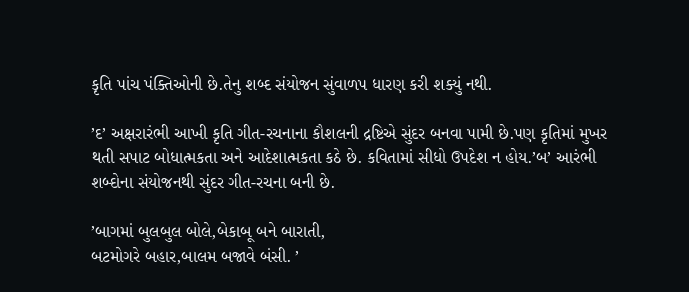કૃતિ પાંચ પંક્તિઓની છે.તેનુ શબ્દ સંયોજન સુંવાળપ ધારણ કરી શક્યું નથી.

’દ’ અક્ષરારંભી આખી કૃતિ ગીત-રચનાના કૌશલની દ્રષ્ટિએ સુંદર બનવા પામી છે.પણ કૃતિમાં મુખર થતી સપાટ બોધાત્મકતા અને આદેશાત્મકતા કઠે છે. કવિતામાં સીધો ઉપદેશ ન હોય.’બ’ આરંભી શબ્દોના સંયોજનથી સુંદર ગીત-રચના બની છે.

’બાગમાં બુલબુલ બોલે,બેકાબૂ બને બારાતી,
બટમોગરે બહાર,બાલમ બજાવે બંસી. ’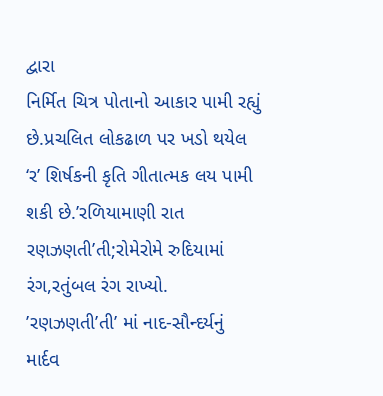દ્વારા
નિર્મિત ચિત્ર પોતાનો આકાર પામી રહ્યું છે.પ્રચલિત લોકઢાળ પર ખડો થયેલ ‘ર’ શિર્ષકની કૃતિ ગીતાત્મક લય પામી શકી છે.’રળિયામાણી રાત રણઝણતી’તી;રોમેરોમે રુદિયામાં રંગ,રતુંબલ રંગ રાખ્યો. ’રણઝણતી’તી’ માં નાદ-સૌન્દર્યનું માર્દવ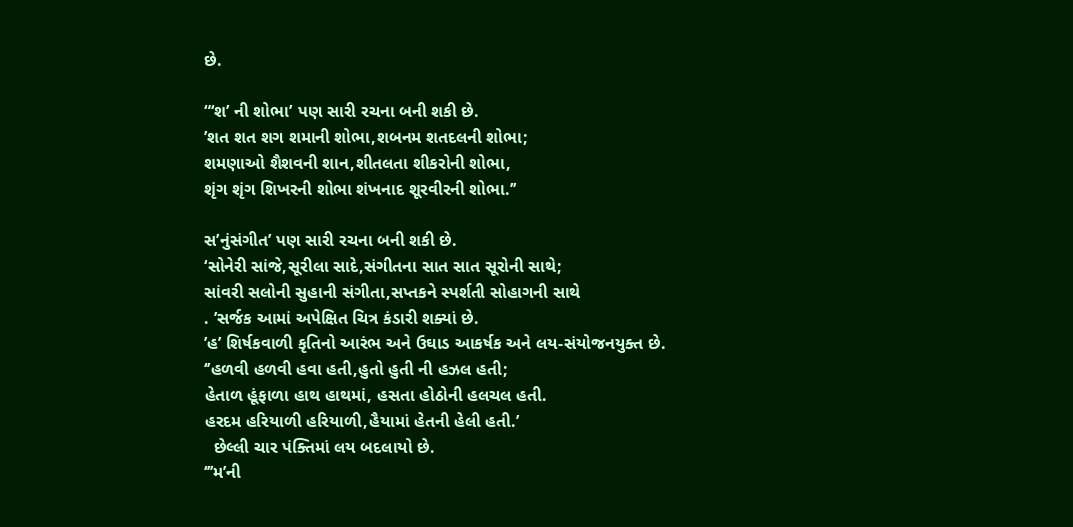છે.

“‘શ’ ની શોભા’ પણ સારી રચના બની શકી છે.
’શત શત શગ શમાની શોભા,શબનમ શતદલની શોભા;
શમણાઓ શૈશવની શાન,શીતલતા શીકરોની શોભા,
શૃંગ શૃંગ શિખરની શોભા શંખનાદ શૂરવીરની શોભા.’’

સ’નુંસંગીત’ પણ સારી રચના બની શકી છે.
‘સોનેરી સાંજે,સૂરીલા સાદે,સંગીતના સાત સાત સૂરોની સાથે;
સાંવરી સલોની સુહાની સંગીતા,સપ્તકને સ્પર્શતી સોહાગની સાથે
. ’સર્જક આમાં અપેક્ષિત ચિત્ર કંડારી શક્યાં છે.
’હ’ શિર્ષકવાળી કૃતિનો આરંભ અને ઉઘાડ આકર્ષક અને લય-સંયોજનયુક્ત છે.
‘’હળવી હળવી હવા હતી,હુતો હુતી ની હઝલ હતી;
હેતાળ હૂંફાળા હાથ હાથમાં, હસતા હોઠોની હલચલ હતી.
હરદમ હરિયાળી હરિયાળી,હૈયામાં હેતની હેલી હતી.’
  છેલ્લી ચાર પંક્તિમાં લય બદલાયો છે.
‘’’મ’ની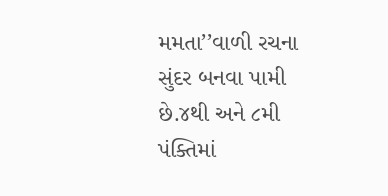મમતા’’વાળી રચના સુંદર બનવા પામી છે.૪થી અને ૮મી પંક્તિમાં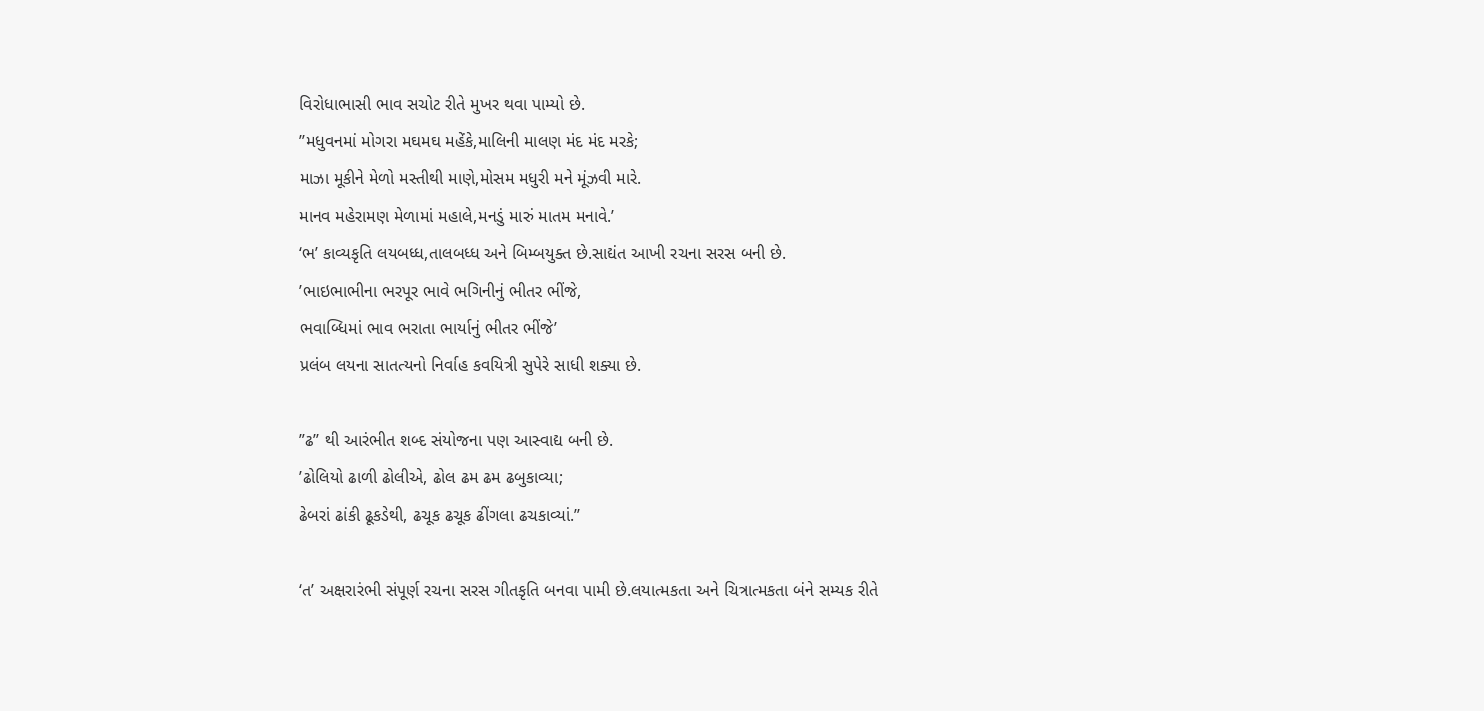વિરોધાભાસી ભાવ સચોટ રીતે મુખર થવા પામ્યો છે.
’’મધુવનમાં મોગરા મઘમઘ મહેંકે,માલિની માલણ મંદ મંદ મરકે;
માઝા મૂકીને મેળો મસ્તીથી માણે,મોસમ મધુરી મને મૂંઝવી મારે.
માનવ મહેરામણ મેળામાં મહાલે,મનડું મારું માતમ મનાવે.’
‘ભ’ કાવ્યકૃતિ લયબધ્ધ,તાલબધ્ધ અને બિમ્બયુક્ત છે.સાદ્યંત આખી રચના સરસ બની છે.
’ભાઇભાભીના ભરપૂર ભાવે ભગિનીનું ભીતર ભીંજે,
ભવાબ્ધિમાં ભાવ ભરાતા ભાર્યાનું ભીતર ભીંજે’
પ્રલંબ લયના સાતત્યનો નિર્વાહ કવયિત્રી સુપેરે સાધી શક્યા છે.

”ઢ’’ થી આરંભીત શબ્દ સંયોજના પણ આસ્વાદ્ય બની છે.
’ઢોલિયો ઢાળી ઢોલીએ, ઢોલ ઢમ ઢમ ઢબુકાવ્યા;
ઢેબરાં ઢાંકી ઢૂકડેથી, ઢચૂક ઢચૂક ઢીંગલા ઢચકાવ્યાં.’’

‘ત’ અક્ષરારંભી સંપૂર્ણ રચના સરસ ગીતકૃતિ બનવા પામી છે.લયાત્મકતા અને ચિત્રાત્મકતા બંને સમ્યક રીતે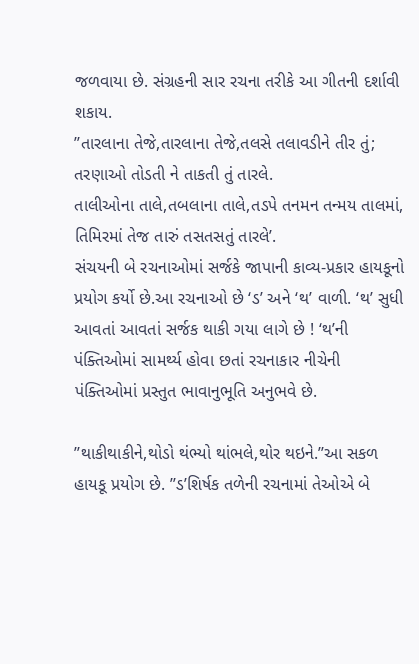જળવાયા છે. સંગ્રહની સાર રચના તરીકે આ ગીતની દર્શાવી શકાય.
’’તારલાના તેજે,તારલાના તેજે,તલસે તલાવડીને તીર તું;
તરણાઓ તોડતી ને તાકતી તું તારલે.
તાલીઓના તાલે,તબલાના તાલે,તડપે તનમન તન્મય તાલમાં,
તિમિરમાં તેજ તારું તસતસતું તારલે’.
સંચયની બે રચનાઓમાં સર્જકે જાપાની કાવ્ય-પ્રકાર હાયકૂનો પ્રયોગ કર્યો છે.આ રચનાઓ છે ‘ડ’ અને ‘થ’ વાળી. ‘થ’ સુધી આવતાં આવતાં સર્જક થાકી ગયા લાગે છે ! ‘થ’ની પંક્તિઓમાં સામર્થ્ય હોવા છતાં રચનાકાર નીચેની પંક્તિઓમાં પ્રસ્તુત ભાવાનુભૂતિ અનુભવે છે.

’’થાકીથાકીને,થોડો થંભ્યો થાંભલે,થોર થઇને.’’આ સકળ હાયકૂ પ્રયોગ છે. ’’ડ’શિર્ષક તળેની રચનામાં તેઓએ બે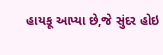હાયકૂ આપ્યા છે,જે સુંદર હોઇ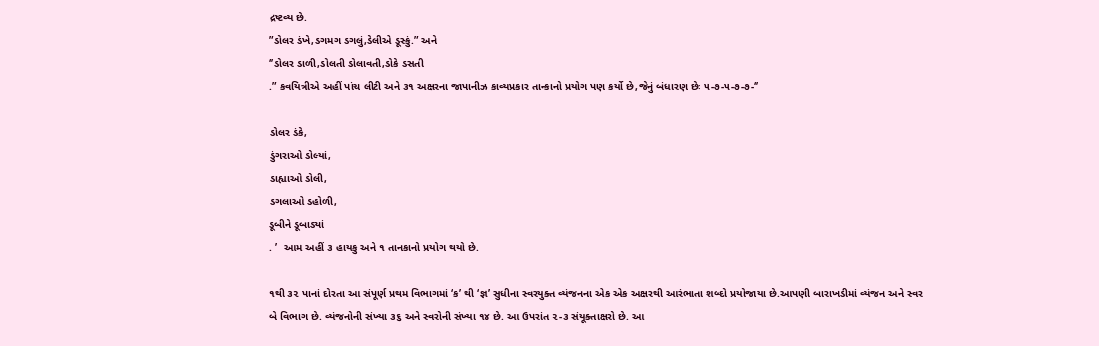દ્રષ્ટવ્ય છે.
”ડોલર ડંખે,ડગમગ ડગલું,ડેલીએ ડૂસ્કું.” અને
‘’ડોલર ડાળી,ડોલતી ડોલાવતી,ડોકે ડસતી
.” કવયિત્રીએ અહીં પાંચ લીટી અને ૩૧ અક્ષરના જાપાનીઝ કાવ્યપ્રકાર તાન્કાનો પ્રયોગ પણ કર્યો છે,જેનું બંધારણ છેઃ ૫-૭-૫-૭-૭-‘’

ડોલર ડંકે,
ડુંગરાઓ ડોલ્યાં,
ડાહ્યાઓ ડોલી,
ડગલાઓ ડહોળી,
ડૂબીને ડૂબાડ્યાં
. ’  આમ અહીં ૩ હાયકુ અને ૧ તાનકાનો પ્રયોગ થયો છે.

૧થી ૩૨ પાનાં દોરતા આ સંપૂર્ણ પ્રથમ વિભાગમાં ‘ક’ થી ‘જ્ઞ’ સુધીના સ્વરયુક્ત વ્યંજનના એક એક અક્ષરથી આરંભાતા શબ્દો પ્રયોજાયા છે.આપણી બારાખડીમાં વ્યંજન અને સ્વર બે વિભાગ છે. વ્યંજનોની સંખ્યા ૩૬ અને સ્વરોની સંખ્યા ૧૪ છે. આ ઉપરાંત ૨-૩ સંયૂક્તાક્ષરો છે. આ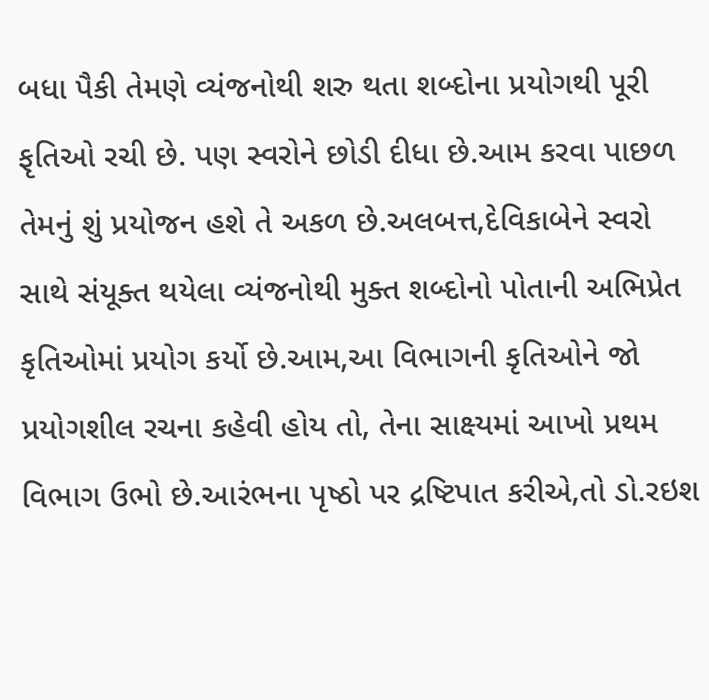બધા પૈકી તેમણે વ્યંજનોથી શરુ થતા શબ્દોના પ્રયોગથી પૂરી ફૃતિઓ રચી છે. પણ સ્વરોને છોડી દીધા છે.આમ કરવા પાછળ તેમનું શું પ્રયોજન હશે તે અકળ છે.અલબત્ત,દેવિકાબેને સ્વરો સાથે સંયૂક્ત થયેલા વ્યંજનોથી મુક્ત શબ્દોનો પોતાની અભિપ્રેત કૃતિઓમાં પ્રયોગ કર્યો છે.આમ,આ વિભાગની કૃતિઓને જો પ્રયોગશીલ રચના કહેવી હોય તો, તેના સાક્ષ્યમાં આખો પ્રથમ વિભાગ ઉભો છે.આરંભના પૃષ્ઠો પર દ્રષ્ટિપાત કરીએ,તો ડો.રઇશ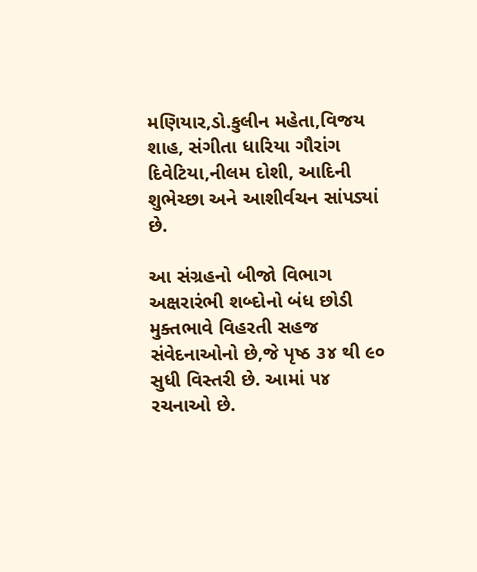મણિયાર,ડો.કુલીન મહેતા,વિજય શાહ, સંગીતા ધારિયા ગૌરાંગ દિવેટિયા,નીલમ દોશી, આદિની શુભેચ્છા અને આશીર્વચન સાંપડ્યાં છે.

આ સંગ્રહનો બીજો વિભાગ અક્ષરારંભી શબ્દોનો બંધ છોડી મુક્તભાવે વિહરતી સહજ સંવેદનાઓનો છે,જે પૃષ્ઠ ૩૪ થી ૯૦ સુધી વિસ્તરી છે. આમાં ૫૪ રચનાઓ છે.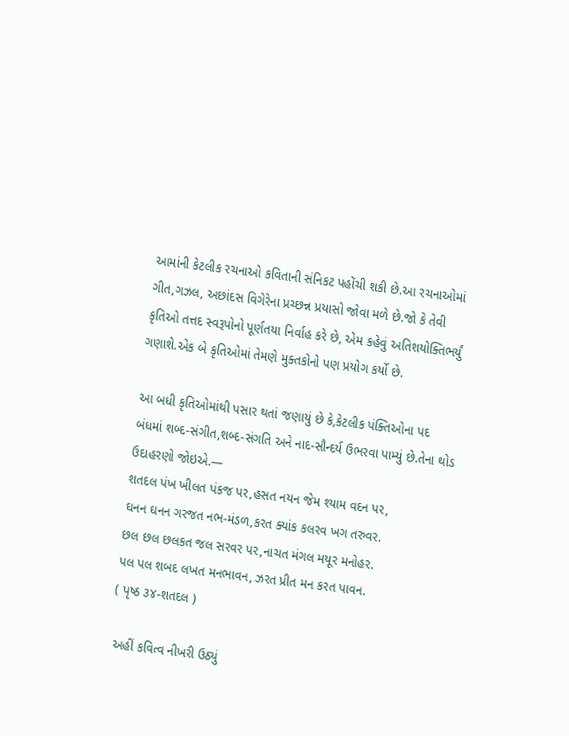આમાંની કેટલીક રચનાઓ કવિતાની સંનિકટ પહોંચી શકી છે.આ રચનાઓમાં ગીત,ગઝલ, અછાંદસ વિગેરેના પ્રચ્છન્ન પ્રયાસો જોવા મળે છે.જો કે તેવી કૃતિઓ તત્તદ સ્વરૂપોનો પૂર્ણતયા નિર્વાહ કરે છે, એમ કહેવું અતિશયોક્તિભર્યું ગણાશે.એક બે કૃતિઓમાં તેમણે મુક્તકોનો પણ પ્રયોગ કર્યો છે.

આ બધી કૃતિઓમાંથી પસાર થતાં જણાયું છે કે,કેટલીક પંક્તિઓના પદ બંધમાં શબ્દ-સંગીત,શબ્દ-સંગતિ અને નાદ-સૌન્દર્ય ઉભરવા પામ્યું છે.તેના થોડ ઉદાહરણો જોઇએ.—
શતદલ પંખ ખીલત પંકજ પર,હસત નયન જેમ શ્યામ વદન પર,
ઘનન ઘનન ગરજત નભ-મંડળ,કરત ક્યાંક કલરવ ખગ તરુવર.
છલ છલ છલકત જલ સરવર પર,નાચત મંગલ મયૂર મનોહર.
પલ પલ શબદ લખત મનભાવન, ઝરત પ્રીત મન કરત પાવન.
( પૃષ્ઠ ૩૪-શતદલ )

 અહીં કવિત્વ નીખરી ઉઠ્યું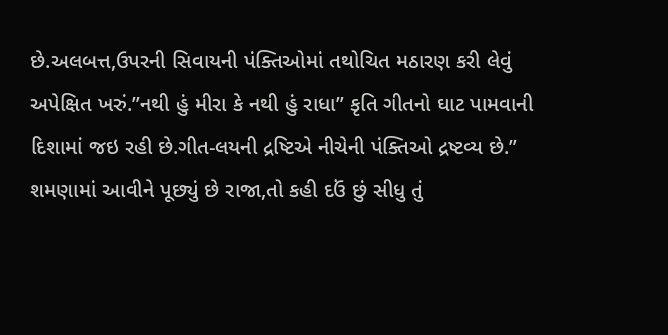છે.અલબત્ત,ઉપરની સિવાયની પંક્તિઓમાં તથોચિત મઠારણ કરી લેવું અપેક્ષિત ખરું.”નથી હું મીરા કે નથી હું રાધા” કૃતિ ગીતનો ઘાટ પામવાની દિશામાં જઇ રહી છે.ગીત-લયની દ્રષ્ટિએ નીચેની પંક્તિઓ દ્રષ્ટવ્ય છે.”
શમણામાં આવીને પૂછ્યું છે રાજા,તો કહી દઉં છું સીધુ તું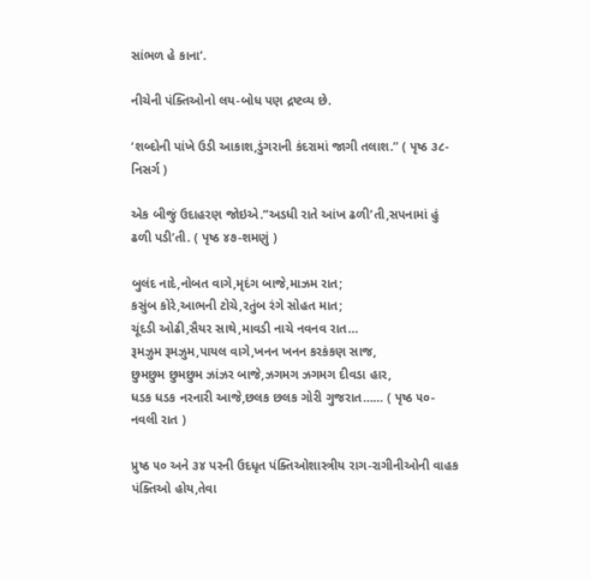સાંભળ હે કાના’.

નીચેની પંક્તિઓનો લય-બોધ પણ દ્રષ્ટવ્ય છે.

‘શબ્દોની પાંખે ઉડી આકાશ,ડુંગરાની કંદરામાં જાગી તલાશ.” ( પૃષ્ઠ ૩૮-નિસર્ગ )

એક બીજું ઉદાહરણ જોઇએ.”અડધી રાતે આંખ ઢળી’તી,સપનામાં હું ઢળી પડી’તી. ( પૃષ્ઠ ૪૭-શમણું )

બુલંદ નાદે,નોબત વાગે,મૃદંગ બાજે,માઝમ રાત;
કસુંબ કોરે,આભની ટોચે,રતુંબ રંગે સોહત માત;
ચૂંદડી ઓઢી,સૈયર સાથે,માવડી નાચે નવનવ રાત…
રૂમઝુમ રૂમઝુમ,પાયલ વાગે,ખનન ખનન કરકંકણ સાજ,
છુમછુમ છુમછુમ ઝાંઝર બાજે,ઝગમગ ઝગમગ દીવડા હાર,
ધડક ધડક નરનારી આજે,છલક છલક ગોરી ગુજરાત…… ( પૃષ્ઠ ૫૦-નવલી રાત )

પ્રુષ્ઠ ૫૦ અને ૩૪ પરની ઉદધૃત પંક્તિઓશાસ્ત્રીય રાગ-રાગીનીઓની વાહક પંક્તિઓ હોય,તેવા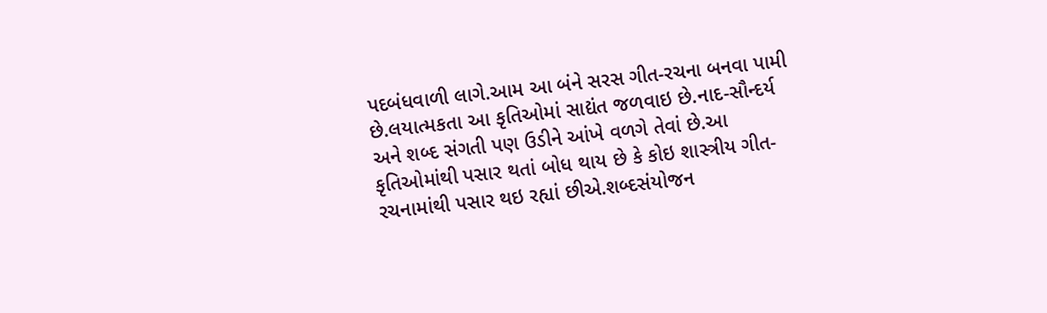પદબંધવાળી લાગે.આમ આ બંને સરસ ગીત-રચના બનવા પામી છે.લયાત્મકતા આ કૃતિઓમાં સાદ્યંત જળવાઇ છે.નાદ-સૌન્દર્ય અને શબ્દ સંગતી પણ ઉડીને આંખે વળગે તેવાં છે.આ કૃતિઓમાંથી પસાર થતાં બોધ થાય છે કે કોઇ શાસ્ત્રીય ગીત-રચનામાંથી પસાર થઇ રહ્યાં છીએ.શબ્દસંયોજન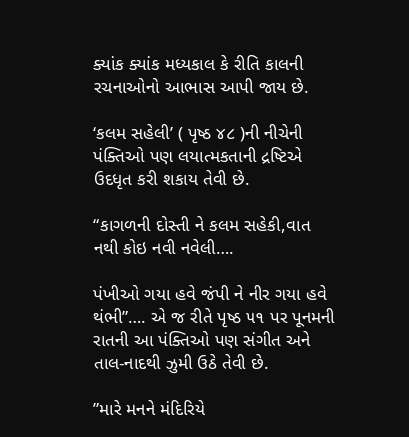ક્યાંક ક્યાંક મધ્યકાલ કે રીતિ કાલની રચનાઓનો આભાસ આપી જાય છે.

‘કલમ સહેલી’ ( પૃષ્ઠ ૪૮ )ની નીચેની પંક્તિઓ પણ લયાત્મકતાની દ્રષ્ટિએ ઉદધૃત કરી શકાય તેવી છે.

“કાગળની દોસ્તી ને કલમ સહેકી,વાત નથી કોઇ નવી નવેલી….

પંખીઓ ગયા હવે જંપી ને નીર ગયા હવે થંભી”…. એ જ રીતે પૃષ્ઠ ૫૧ પર પૂનમની રાતની આ પંક્તિઓ પણ સંગીત અને તાલ-નાદથી ઝુમી ઉઠે તેવી છે.

”મારે મનને મંદિરિયે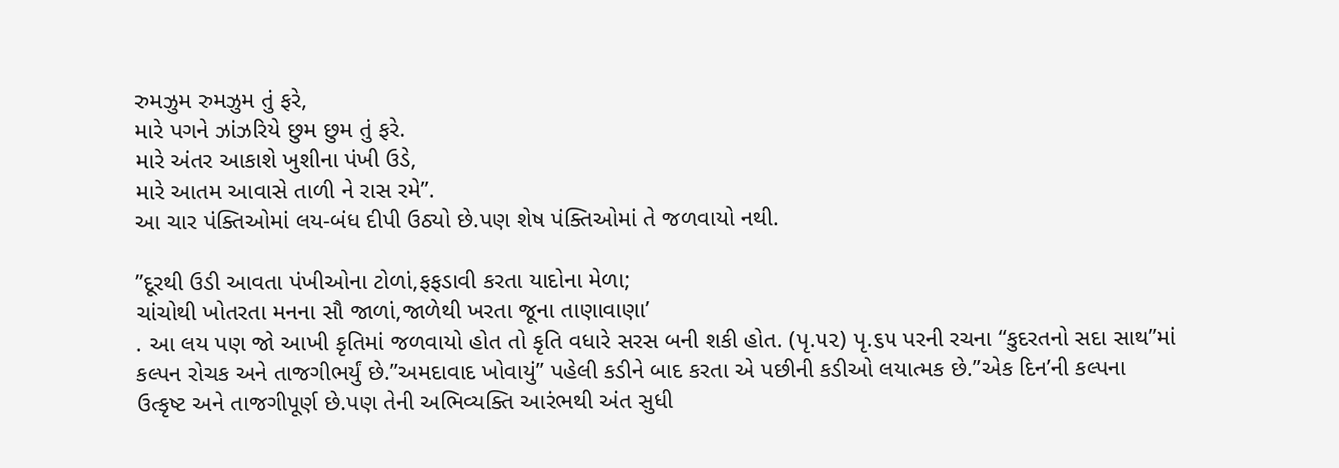રુમઝુમ રુમઝુમ તું ફરે,
મારે પગને ઝાંઝરિયે છુમ છુમ તું ફરે.
મારે અંતર આકાશે ખુશીના પંખી ઉડે,
મારે આતમ આવાસે તાળી ને રાસ રમે’’.
આ ચાર પંક્તિઓમાં લય-બંધ દીપી ઉઠ્યો છે.પણ શેષ પંક્તિઓમાં તે જળવાયો નથી.

”દૂરથી ઉડી આવતા પંખીઓના ટોળાં,ફફડાવી કરતા યાદોના મેળા;
ચાંચોથી ખોતરતા મનના સૌ જાળાં,જાળેથી ખરતા જૂના તાણાવાણા’
. આ લય પણ જો આખી કૃતિમાં જળવાયો હોત તો કૃતિ વધારે સરસ બની શકી હોત. (પૃ.૫૨) પૃ.૬૫ પરની રચના “કુદરતનો સદા સાથ”માં કલ્પન રોચક અને તાજગીભર્યું છે.”અમદાવાદ ખોવાયું” પહેલી કડીને બાદ કરતા એ પછીની કડીઓ લયાત્મક છે.’’એક દિન’ની કલ્પના ઉત્કૃષ્ટ અને તાજગીપૂર્ણ છે.પણ તેની અભિવ્યક્તિ આરંભથી અંત સુધી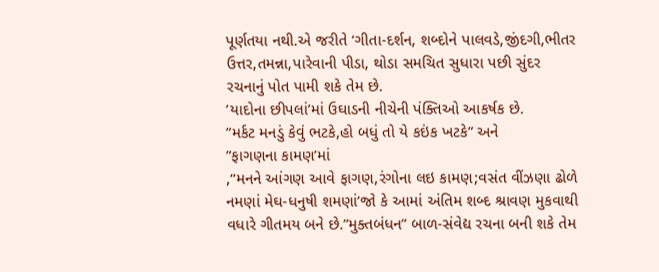પૂર્ણતયા નથી.એ જરીતે ‘ગીતા-દર્શન, શબ્દોને પાલવડે,જીંદગી,ભીતર ઉત્તર,તમન્ના,પારેવાની પીડા, થોડા સમચિત સુધારા પછી સુંદર રચનાનું પોત પામી શકે તેમ છે.
’યાદોના છીપલાં’માં ઉઘાડની નીચેની પંક્તિઓ આકર્ષક છે.
”મર્કટ મનડું કેવું ભટકે,હો બધું તો યે કઇંક ખટકે” અને
”ફાગણના કામણ’માં
,“મનને આંગણ આવે ફાગણ,રંગોના લઇ કામણ;વસંત વીંઝણા ઢોળે નમણાં મેઘ-ધનુષી શમણાં’જો કે આમાં અંતિમ શબ્દ શ્રાવણ મુકવાથી વધારે ગીતમય બને છે.”મુક્તબંધન” બાળ-સંવેદ્ય રચના બની શકે તેમ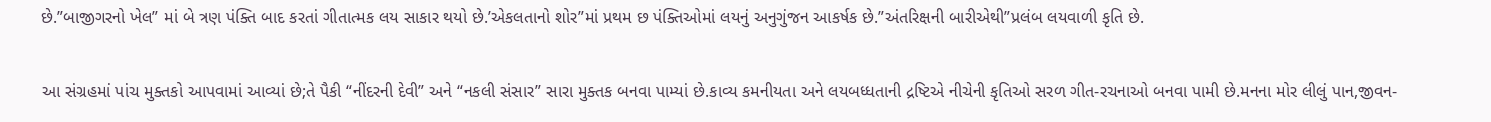છે.”બાજીગરનો ખેલ” માં બે ત્રણ પંક્તિ બાદ કરતાં ગીતાત્મક લય સાકાર થયો છે.’એકલતાનો શોર”માં પ્રથમ છ પંક્તિઓમાં લયનું અનુગુંજન આકર્ષક છે.”અંતરિક્ષની બારીએથી”પ્રલંબ લયવાળી કૃતિ છે.

આ સંગ્રહમાં પાંચ મુક્તકો આપવામાં આવ્યાં છે;તે પૈકી “નીંદરની દેવી” અને “નકલી સંસાર” સારા મુક્તક બનવા પામ્યાં છે.કાવ્ય કમનીયતા અને લયબધ્ધતાની દ્રષ્ટિએ નીચેની કૃતિઓ સરળ ગીત-રચનાઓ બનવા પામી છે.મનના મોર લીલું પાન,જીવન-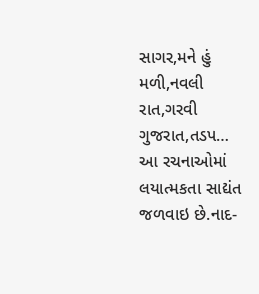સાગર,મને હું મળી,નવલી રાત,ગરવી ગુજરાત,તડપ… આ રચનાઓમાં લયાત્મકતા સાદ્યંત જળવાઇ છે.નાદ-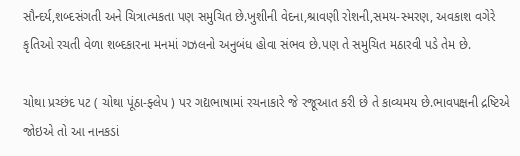સૌન્દર્ય,શબ્દસંગતી અને ચિત્રાત્મકતા પણ સમુચિત છે.ખુશીની વેદના,શ્રાવણી રોશની,સમય-સ્મરણ, અવકાશ વગેરે કૃતિઓ રચતી વેળા શબ્દકારના મનમાં ગઝલનો અનુબંધ હોવા સંભવ છે.પણ તે સમુચિત મઠારવી પડે તેમ છે.

ચોથા પ્રચ્છંદ પટ ( ચોથા પૂંઠા-ફ્લેપ ) પર ગદ્યભાષામાં રચનાકારે જે રજૂઆત કરી છે તે કાવ્યમય છે.ભાવપક્ષની દ્રષ્ટિએ જોઇએ તો આ નાનકડાં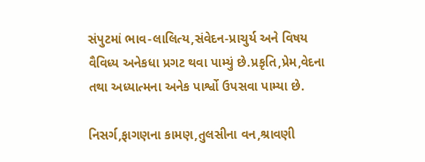સંપુટમાં ભાવ-લાલિત્ય,સંવેદન-પ્રાચુર્ય અને વિષય વૈવિધ્ય અનેકધા પ્રગટ થવા પામ્યું છે.પ્રકૃતિ,પ્રેમ,વેદના તથા અધ્યાત્મના અનેક પાર્શ્વો ઉપસવા પામ્યા છે.

નિસર્ગ,ફાગણના કામણ,તુલસીના વન,શ્રાવણી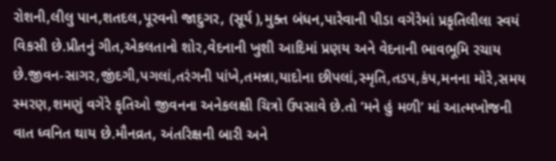રોશની,લીલુ પાન,શતદલ,પૂરવનો જાદુગર, (સૂર્ય ),મુક્ત બંધન,પારેવાની પીડા વગેરેમાં પ્રકૃતિલીલા સ્વયં વિકસી છે.પ્રીતનું ગીત,એકલતાનો શોર,વેદનાની ખુશી આદિમાં પ્રણય અને વેદનાની ભાવભૂમિ રચાય છે.જીવન-સાગર,જીંદગી,પગલાં,તરંગની પાંખે,તમન્ના,યાદોના છીપલાં,સ્મૃતિ,તડપ,કંપ,મનના મોરે,સમય સ્મરણ,શમણું વગેરે કૃતિઓ જીવનના અનેકલક્ષી ચિત્રો ઉપસાવે છે.તો ‘મને હું મળી’ માં આત્મખોજની વાત ધ્વનિત થાય છે.મૌનવ્રત, અંતરિક્ષની બારી અને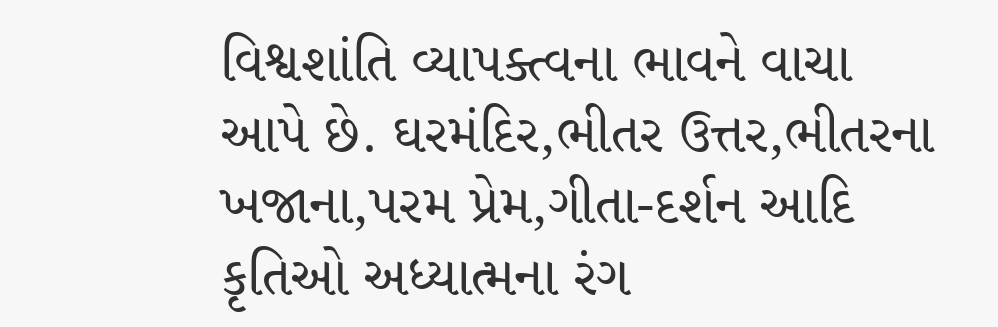વિશ્વશાંતિ વ્યાપક્ત્વના ભાવને વાચા આપે છે. ઘરમંદિર,ભીતર ઉત્તર,ભીતરના ખજાના,પરમ પ્રેમ,ગીતા-દર્શન આદિ કૃતિઓ અધ્યાત્મના રંગ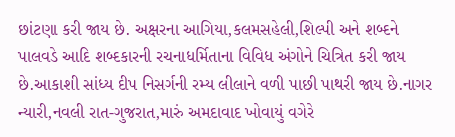છાંટણા કરી જાય છે. અક્ષરના આગિયા,કલમસહેલી,શિલ્પી અને શબ્દને પાલવડે આદિ શબ્દકારની રચનાધર્મિતાના વિવિધ અંગોને ચિત્રિત કરી જાય છે.આકાશી સાંધ્ય દીપ નિસર્ગની રમ્ય લીલાને વળી પાછી પાથરી જાય છે.નાગર ન્યારી,નવલી રાત-ગુજરાત,મારું અમદાવાદ ખોવાયું વગેરે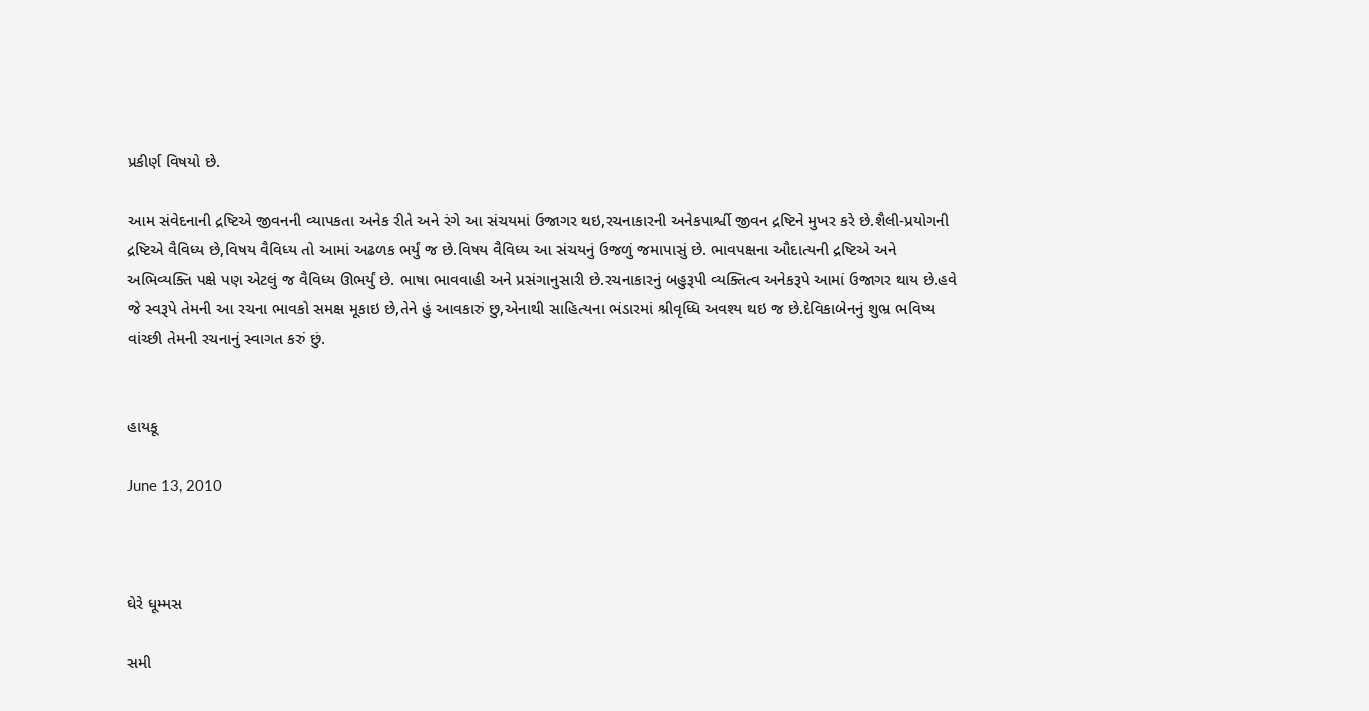પ્રકીર્ણ વિષયો છે.

આમ સંવેદનાની દ્રષ્ટિએ જીવનની વ્યાપકતા અનેક રીતે અને રંગે આ સંચયમાં ઉજાગર થઇ,રચનાકારની અનેકપાર્શ્વી જીવન દ્રષ્ટિને મુખર કરે છે.શૈલી-પ્રયોગની દ્રષ્ટિએ વૈવિધ્ય છે,વિષય વૈવિધ્ય તો આમાં અઢળક ભર્યું જ છે.વિષય વૈવિધ્ય આ સંચયનું ઉજળું જમાપાસું છે. ભાવપક્ષના ઔદાત્યની દ્રષ્ટિએ અને અભિવ્યક્તિ પક્ષે પણ એટલું જ વૈવિધ્ય ઊભર્યું છે. ભાષા ભાવવાહી અને પ્રસંગાનુસારી છે.રચનાકારનું બહુરૂપી વ્યક્તિત્વ અનેકરૂપે આમાં ઉજાગર થાય છે.હવે જે સ્વરૂપે તેમની આ રચના ભાવકો સમક્ષ મૂકાઇ છે,તેને હું આવકારું છુ,એનાથી સાહિત્યના ભંડારમાં શ્રીવૃધ્ધિ અવશ્ય થઇ જ છે.દેવિકાબેનનું શુભ્ર ભવિષ્ય વાંચ્છી તેમની રચનાનું સ્વાગત કરું છું.


હાયકૂ

June 13, 2010



ઘેરે ધૂમ્મસ

સમી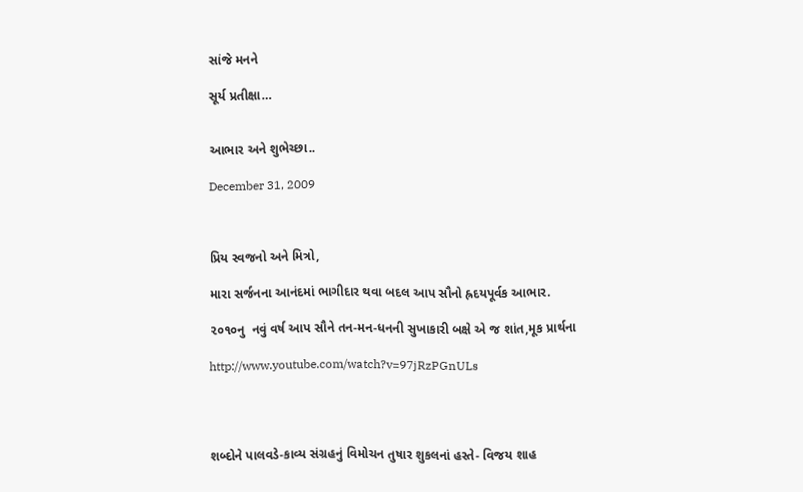સાંજે મનને

સૂર્ય પ્રતીક્ષા…


આભાર અને શુભેચ્છા..

December 31, 2009



પ્રિય સ્વજનો અને મિત્રો,

મારા સર્જનના આનંદમાં ભાગીદાર થવા બદલ આપ સૌનો હ્રદયપૂર્વક આભાર.

૨૦૧૦નુ  નવું વર્ષ આપ સૌને તન-મન-ધનની સુખાકારી બક્ષે એ જ શાંત,મૂક પ્રાર્થના

http://www.youtube.com/watch?v=97jRzPGnULs




શબ્દોને પાલવડે-કાવ્ય સંગ્રહનું વિમોચન તુષાર શુકલનાં હસ્તે- વિજય શાહ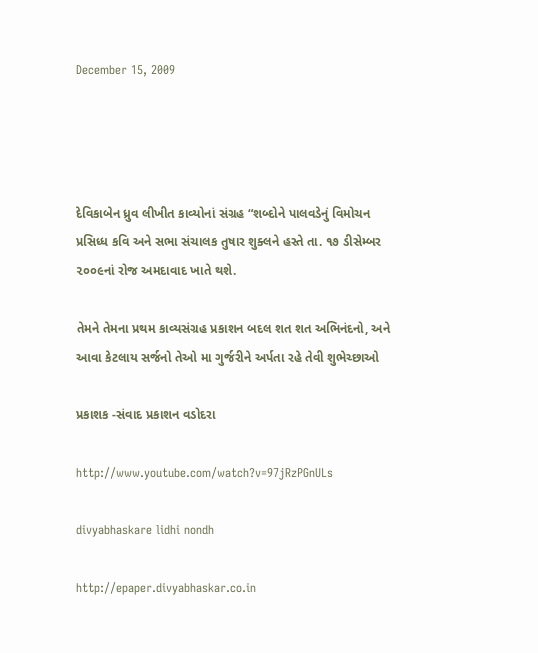December 15, 2009




દેવિકાબેન ધ્રુવ લીખીત કાવ્યોનાં સંગ્રહ “શબ્દોને પાલવડેનું વિમોચન પ્રસિધ્ધ કવિ અને સભા સંચાલક તુષાર શુક્લને હસ્તે તા. ૧૭ ડીસેમ્બર ૨૦૦૯નાં રોજ અમદાવાદ ખાતે થશે.

તેમને તેમના પ્રથમ કાવ્યસંગ્રહ પ્રકાશન બદલ શત શત અભિનંદનો, અને આવા કેટલાય સર્જનો તેઓ મા ગુર્જરીને અર્પતા રહે તેવી શુભેચ્છાઓ

પ્રકાશક -સંવાદ પ્રકાશન વડોદરા

http://www.youtube.com/watch?v=97jRzPGnULs

divyabhaskare lidhi nondh

http://epaper.divyabhaskar.co.in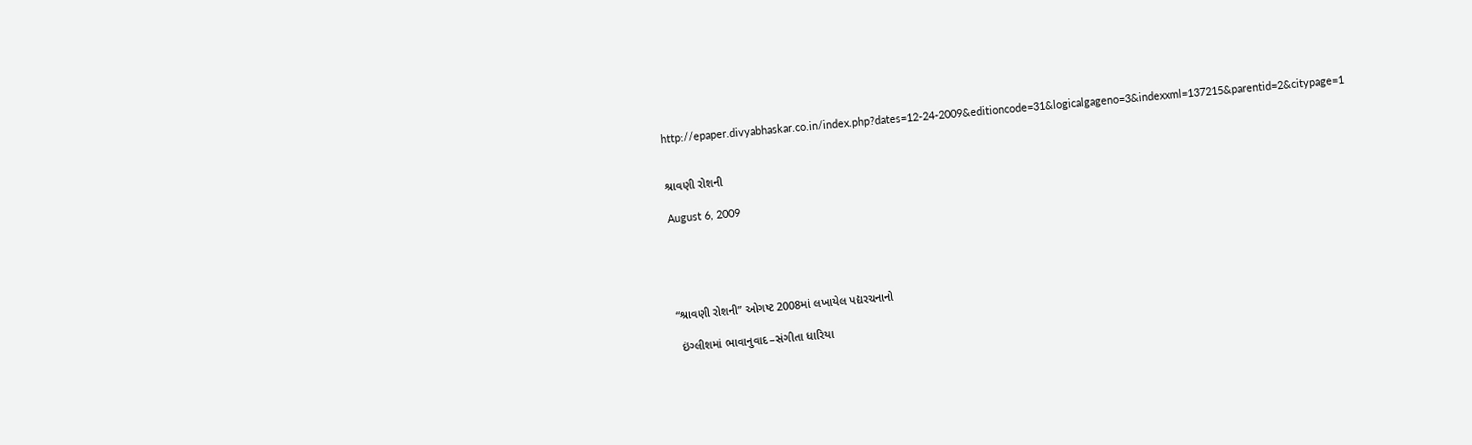http://epaper.divyabhaskar.co.in/index.php?dates=12-24-2009&editioncode=31&logicalgageno=3&indexxml=137215&parentid=2&citypage=1


શ્રાવણી રોશની

August 6, 2009





“શ્રાવણી રોશની” ઓગષ્ટ 2008માં લખાયેલ પદ્યરચનાનો

 ઇંગ્લીશમાં ભાવાનુવાદ–સંગીતા ધારિયા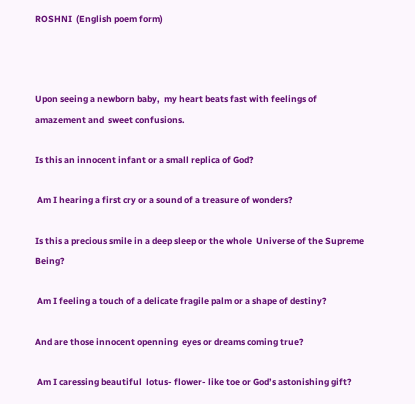ROSHNI  (English poem form)



Upon seeing a newborn baby,  my heart beats fast with feelings of amazement and  sweet confusions.

Is this an innocent infant or a small replica of God?

 Am I hearing a first cry or a sound of a treasure of wonders?

Is this a precious smile in a deep sleep or the whole  Universe of the Supreme Being?

 Am I feeling a touch of a delicate fragile palm or a shape of destiny?

And are those innocent openning  eyes or dreams coming true?

 Am I caressing beautiful  lotus- flower- like toe or God’s astonishing gift?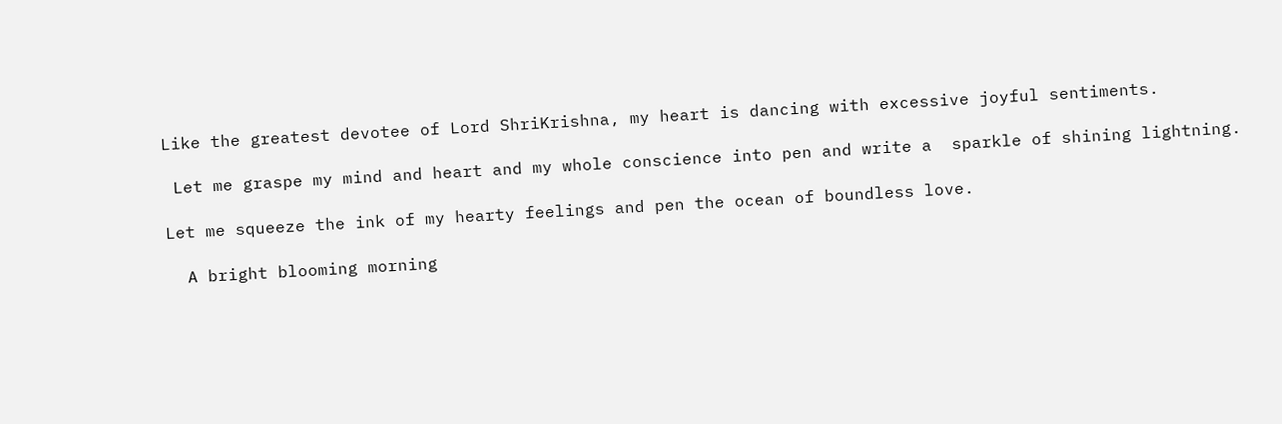Like the greatest devotee of Lord ShriKrishna, my heart is dancing with excessive joyful sentiments.

 Let me graspe my mind and heart and my whole conscience into pen and write a  sparkle of shining lightning.

Let me squeeze the ink of my hearty feelings and pen the ocean of boundless love.

  A bright blooming morning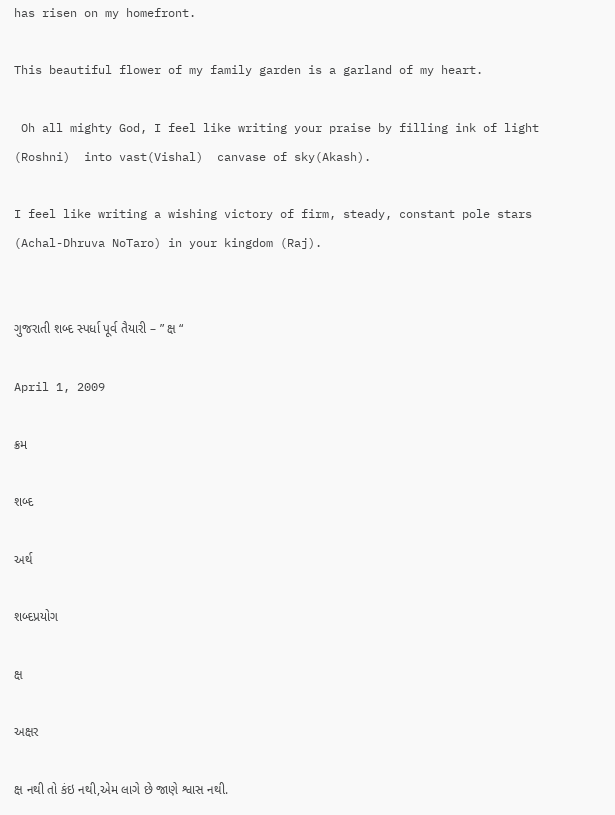has risen on my homefront.

This beautiful flower of my family garden is a garland of my heart.

 Oh all mighty God, I feel like writing your praise by filling ink of light (Roshni)  into vast(Vishal)  canvase of sky(Akash).

I feel like writing a wishing victory of firm, steady, constant pole stars (Achal-Dhruva NoTaro) in your kingdom (Raj).


ગુજરાતી શબ્દ સ્પર્ધા પૂર્વ તૈયારી – ” ક્ષ “

April 1, 2009

ક્રમ

શબ્દ

અર્થ

શબ્દપ્રયોગ

ક્ષ

અક્ષર

ક્ષ નથી તો કંઇ નથી,એમ લાગે છે જાણે શ્વાસ નથી.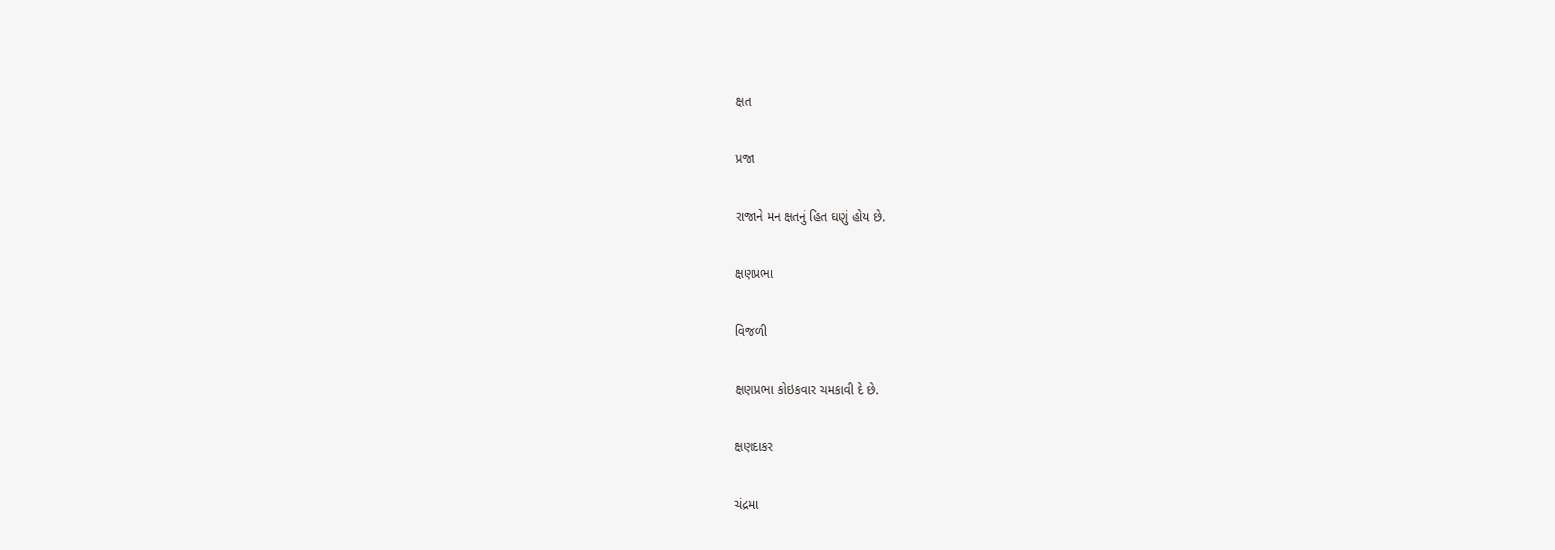ક્ષત

પ્રજા

રાજાને મન ક્ષતનું હિત ઘણું હોય છે.

ક્ષણપ્રભા

વિજળી

ક્ષણપ્રભા કોઇકવાર ચમકાવી દે છે.

ક્ષણદાકર

ચંદ્રમા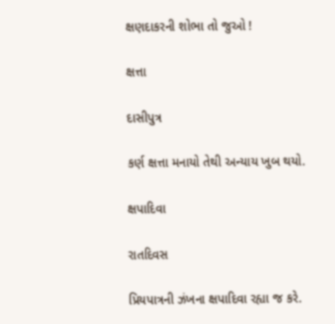ક્ષણદાકરની શોભા તો જુઓ !

ક્ષત્તા

દાસીપુત્ર

કર્ણ ક્ષત્તા મનાયો તેથી અન્યાય ખુબ થયો.

ક્ષપાદિવા

રાતદિવસ

પ્રિયપાત્રની ઝંખના ક્ષપાદિવા રહ્યા જ કરે.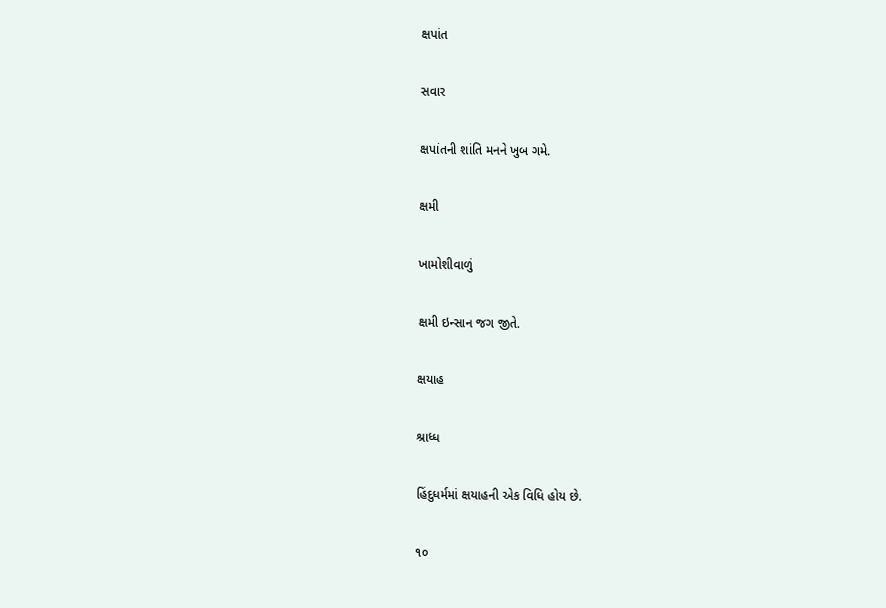ક્ષપાંત

સવાર

ક્ષપાંતની શાંતિ મનને ખુબ ગમે.

ક્ષમી

ખામોશીવાળું

ક્ષમી ઇન્સાન જગ જીતે.

ક્ષયાહ

શ્રાધ્ધ

હિંદુધર્મમાં ક્ષયાહની એક વિધિ હોય છે.

૧૦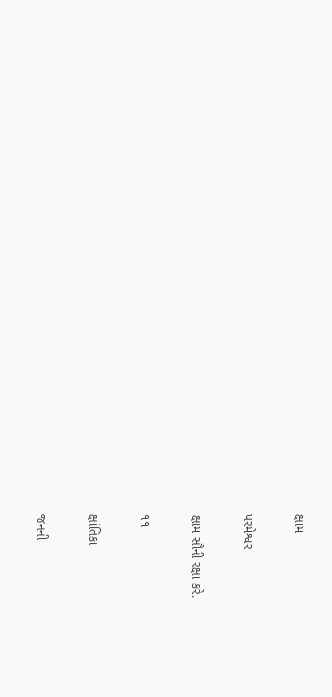ક્ષામ

પરમેશ્વર

ક્ષામ સૌની રક્ષા કરે.

૧૧

ક્ષાંતિકા

જનની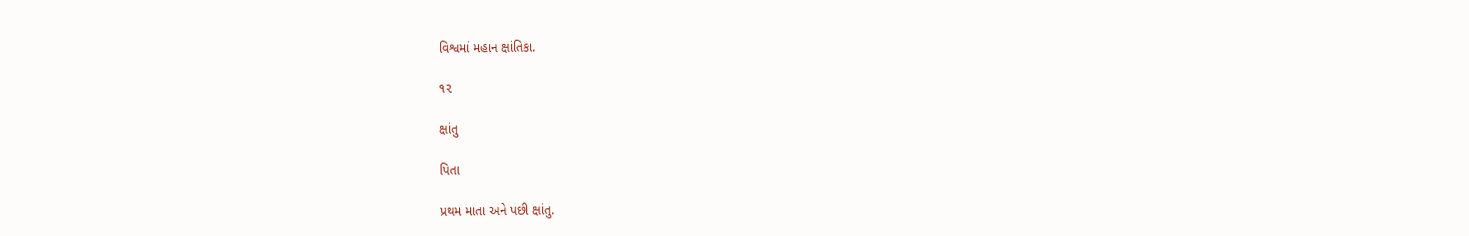વિશ્વમાં મહાન ક્ષાંતિકા.

૧૨

ક્ષાંતુ

પિતા

પ્રથમ માતા અને પછી ક્ષાંતુ.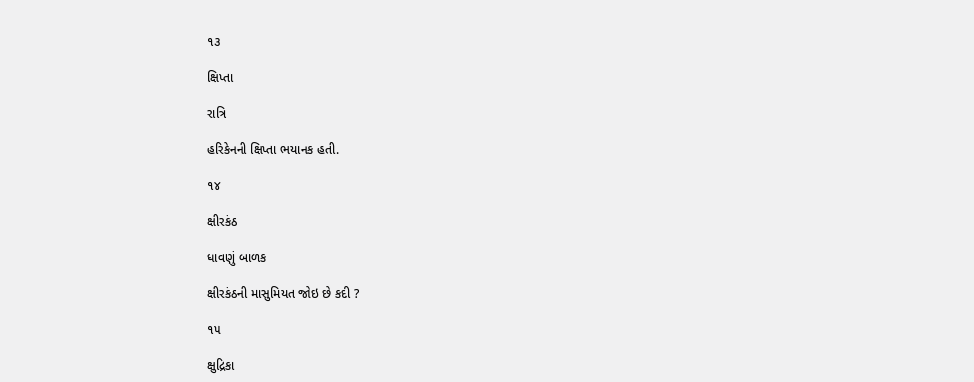૧૩

ક્ષિપ્તા

રાત્રિ

હરિકેનની ક્ષિપ્તા ભયાનક હતી.

૧૪

ક્ષીરકંઠ

ધાવણું બાળક

ક્ષીરકંઠની માસુમિયત જોઇ છે કદી ?

૧૫

ક્ષુદ્રિકા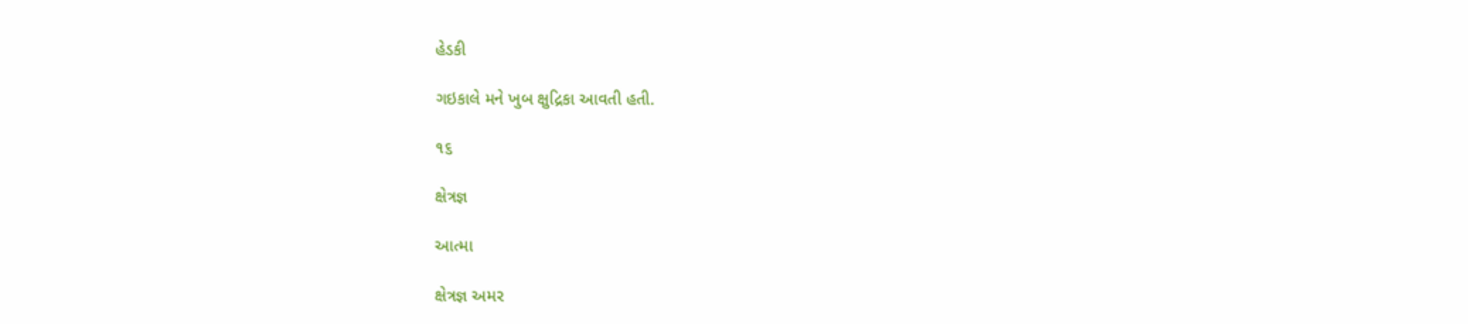હેડકી

ગઇકાલે મને ખુબ ક્ષુદ્રિકા આવતી હતી.

૧૬

ક્ષેત્રજ્ઞ

આત્મા

ક્ષેત્રજ્ઞ અમર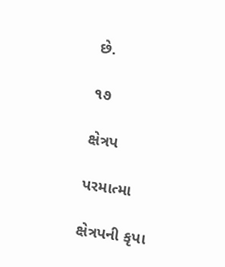છે.

૧૭

ક્ષેત્રપ

પરમાત્મા

ક્ષેત્રપની કૃપા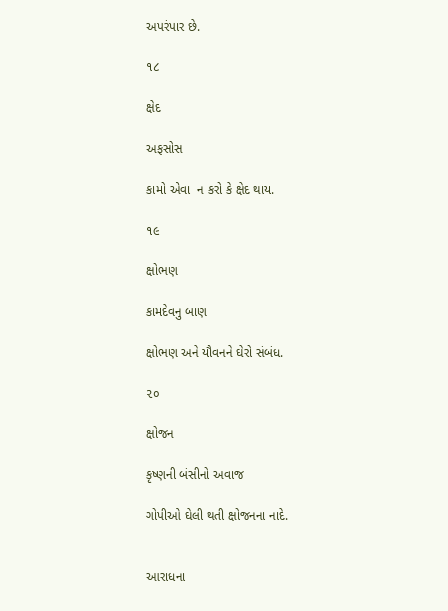અપરંપાર છે.

૧૮

ક્ષેદ

અફસોસ

કામો એવા  ન કરો કે ક્ષેદ થાય.

૧૯

ક્ષોભણ

કામદેવનુ બાણ

ક્ષોભણ અને યૌવનને ઘેરો સંબંધ.

૨૦

ક્ષોજન

કૃષ્ણની બંસીનો અવાજ

ગોપીઓ ઘેલી થતી ક્ષોજનના નાદે.


આરાધના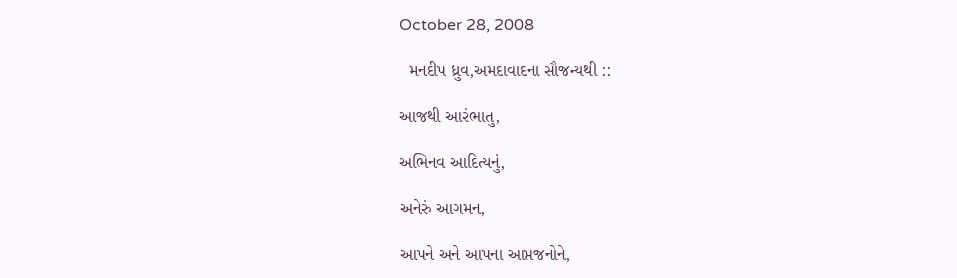October 28, 2008

  મનદીપ ધ્રુવ,અમદાવાદના સૌજન્યથી ::

આજથી આરંભાતુ,

અભિનવ આદિત્યનું,

અનેરું આગમન,

આપને અને આપના આપ્તજનોને,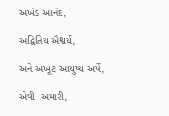અખંડ આનંદ,

અદ્વિતિય ઐશ્વર્ય,

અને અખૂટ આયુષ્ય અર્પે,

એવી  અમારી,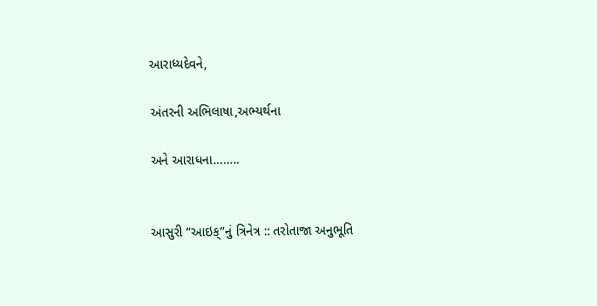આરાધ્યદેવને,

અંતરની અભિલાષા,અભ્યર્થના

અને આરાધના……..


આસુરી “આઇક્”નું ત્રિનેત્ર :: તરોતાજા અનુભૂતિ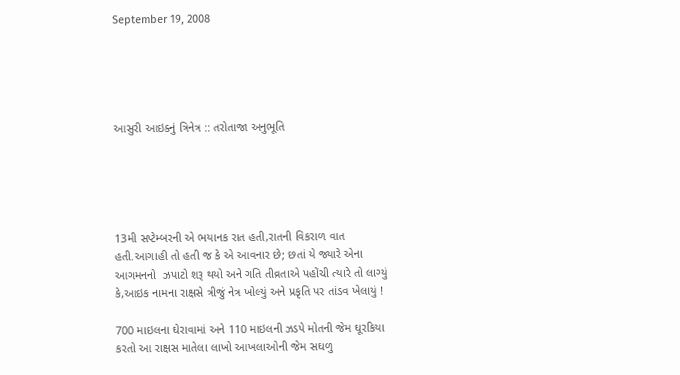September 19, 2008





આસુરી આઇક્નું ત્રિનેત્ર :: તરોતાજા અનુભૂતિ





13મી સપ્ટેમ્બરની એ ભયાનક રાત હતી,રાતની વિકરાળ વાત હતી.આગાહી તો હતી જ કે એ આવનાર છે; છતાં યે જ્યારે એના આગમનનો  ઝપાટો શરૂ થયો અને ગતિ તીવ્રતાએ પહોંચી ત્યારે તો લાગ્યું કે,આઇક નામના રાક્ષસે ત્રીજું નેત્ર ખોલ્યું અને પ્રકૃતિ પર તાંડવ ખેલાયું !

700 માઇલના ઘેરાવામાં અને 110 માઇલની ઝડપે મોતની જેમ ઘૂરકિયા કરતો આ રાક્ષસ માતેલા લાખો આખલાઓની જેમ સઘળુ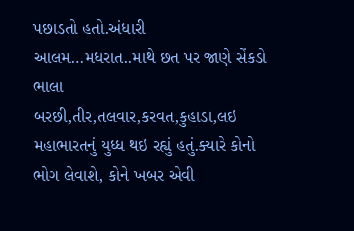પછાડતો હતો.અંધારી આલમ…મધરાત..માથે છત પર જાણે સેંકડો ભાલા બરછી,તીર,તલવાર,કરવત,કુહાડા,લઇ મહાભારતનું યુધ્ધ થઇ રહ્યું હતું.ક્યારે કોનો ભોગ લેવાશે, કોને ખબર એવી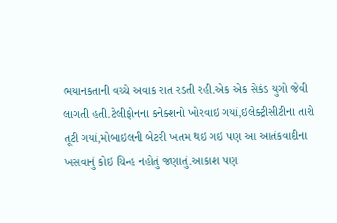ભયાનકતાની વચ્ચે અવાક રાત રડતી રહી.એક એક સેકંડ યુગો જેવી લાગતી હતી.ટેલીફોનના કનેક્શનો ખોરવાઇ ગયાં,ઇલેક્ટ્રીસીટીના તારો તૂટી ગયાં,મોબાઇલની બેટરી ખતમ થઇ ગઇ પણ આ આતંકવાદીના ખસવાનું કોઇ ચિન્હ નહોતું જણાતું.આકાશ પણ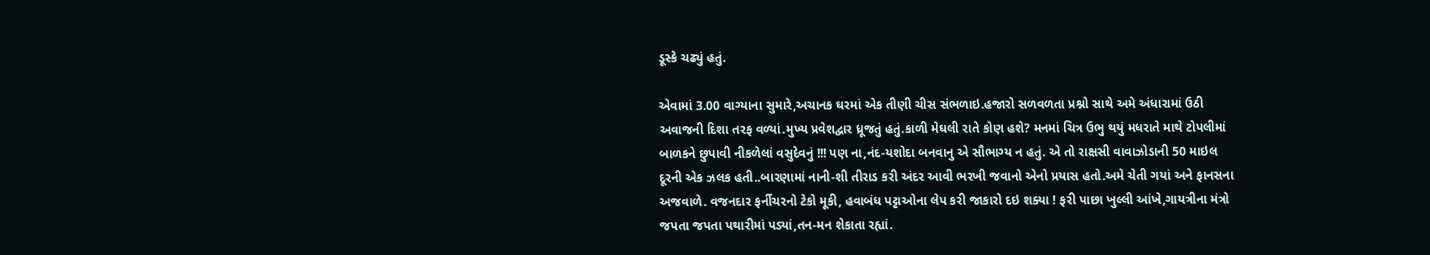ડૂસ્કે ચઢ્યું હતું.

એવામાં 3.00 વાગ્યાના સુમારે,અચાનક ઘરમાં એક તીણી ચીસ સંભળાઇ.હજારો સળવળતા પ્રશ્નો સાથે અમે અંધારામાં ઉઠી અવાજની દિશા તરફ વળ્યાં.મુખ્ય પ્રવેશદ્વાર ધ્રૂજતું હતું.કાળી મેઘલી રાતે કોણ હશે? મનમાં ચિત્ર ઉભુ થયું મધરાતે માથે ટોપલીમાં બાળકને છુપાવી નીકળેલાં વસુદેવનું !!! પણ ના,નંદ-યશોદા બનવાનુ એ સૌભાગ્ય ન હતું. એ તો રાક્ષસી વાવાઝોડાની 50 માઇલ દૂરની એક ઝલક હતી..બારણામાં નાની-શી તીરાડ કરી અંદર આવી ભરખી જવાનો એનો પ્રયાસ હતો.અમે ચેતી ગયાં અને ફાનસના અજવાળે. વજનદાર ફર્નીચરનો ટેકો મૂકી, હવાબંધ પટ્ટાઓના લેપ કરી જાકારો દઇ શક્યા ! ફરી પાછા ખુલ્લી આંખે,ગાયત્રીના મંત્રો જપતા જપતા પથારીમાં પડ્યાં,તન-મન શેકાતા રહ્યાં.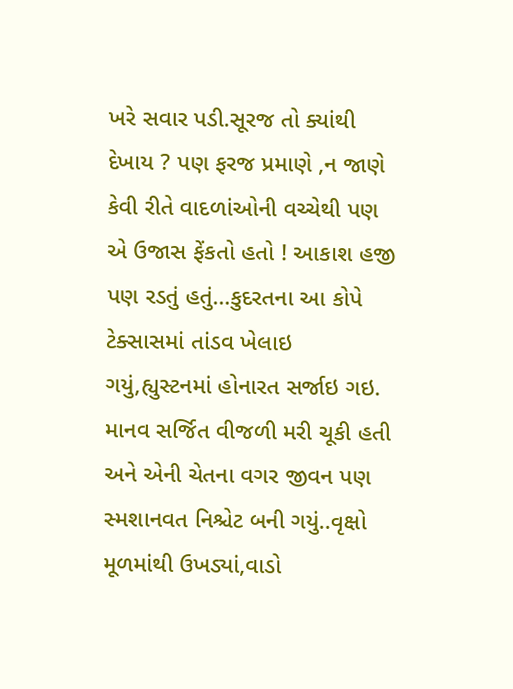ખરે સવાર પડી.સૂરજ તો ક્યાંથી દેખાય ? પણ ફરજ પ્રમાણે ,ન જાણે કેવી રીતે વાદળાંઓની વચ્ચેથી પણ એ ઉજાસ ફેંકતો હતો ! આકાશ હજી પણ રડતું હતું…કુદરતના આ કોપે ટેક્સાસમાં તાંડવ ખેલાઇ ગયું,હ્યુસ્ટનમાં હોનારત સર્જાઇ ગઇ. માનવ સર્જિત વીજળી મરી ચૂકી હતી અને એની ચેતના વગર જીવન પણ સ્મશાનવત નિશ્ચેટ બની ગયું..વૃક્ષો મૂળમાંથી ઉખડ્યાં,વાડો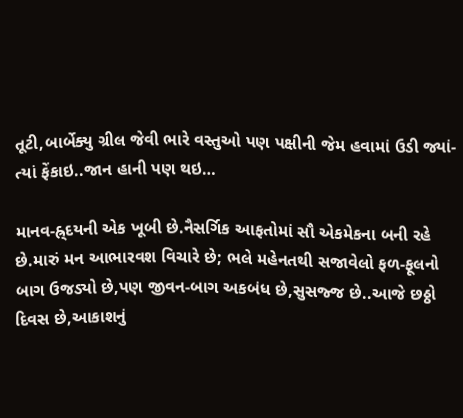તૂટી,બાર્બેક્યુ ગ્રીલ જેવી ભારે વસ્તુઓ પણ પક્ષીની જેમ હવામાં ઉડી જ્યાં-ત્યાં ફેંકાઇ..જાન હાની પણ થઇ…

માનવ-હ્ર્દયની એક ખૂબી છે.નૈસર્ગિક આફતોમાં સૌ એકમેકના બની રહે છે.મારું મન આભારવશ વિચારે છે; ભલે મહેનતથી સજાવેલો ફળ-ફૂલનો બાગ ઉજડ્યો છે,પણ જીવન-બાગ અકબંધ છે,સુસજ્જ છે..આજે છઠ્ઠો દિવસ છે,આકાશનું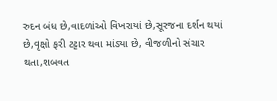રુદન બંધ છે,વાદળાંઓ વિખરાયાં છે,સૂરજના દર્શન થયાં છે,વૃક્ષો ફરી ટટ્ટાર થવા માંડ્યા છે, વીજળીનો સંચાર થતા,શબવત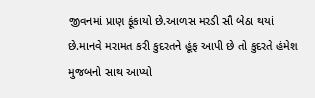જીવનમાં પ્રાણ ફૂંકાયો છે.આળસ મરડી સૌ બેઠા થયાં છે.માનવે મરામત કરી કુદરતને હૂંફ આપી છે તો કુદરતે હંમેશ મુજબનો સાથ આપ્યો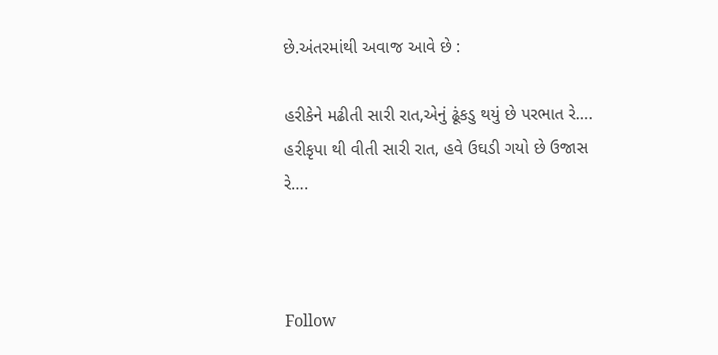છે.અંતરમાંથી અવાજ આવે છે :

હરીકેને મઢીતી સારી રાત,એનું ઢૂંકડુ થયું છે પરભાત રે….
હરીકૃપા થી વીતી સારી રાત, હવે ઉઘડી ગયો છે ઉજાસ રે….



Follow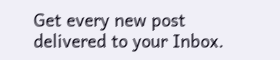Get every new post delivered to your Inbox.